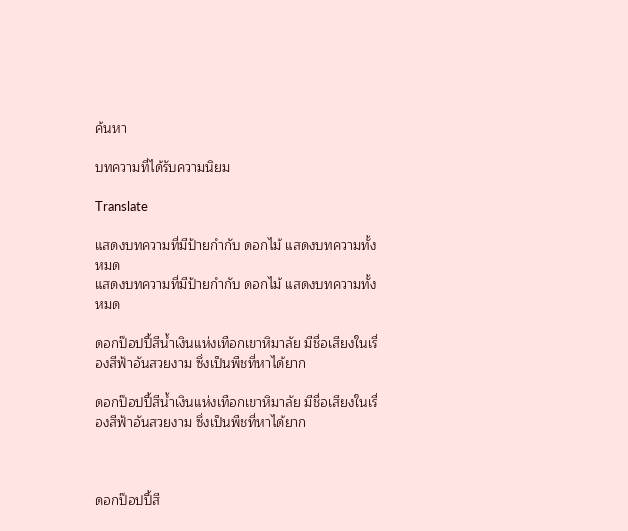ค้นหา

บทความที่ได้รับความนิยม

Translate

แสดงบทความที่มีป้ายกำกับ ดอกไม้ แสดงบทความทั้งหมด
แสดงบทความที่มีป้ายกำกับ ดอกไม้ แสดงบทความทั้งหมด

ดอกป๊อปปี้สีน้ำเงินแห่งเทือกเขาหิมาลัย มีชื่อเสียงในเรื่องสีฟ้าอันสวยงาม ซึ่งเป็นพืชที่หาได้ยาก

ดอกป๊อปปี้สีน้ำเงินแห่งเทือกเขาหิมาลัย มีชื่อเสียงในเรื่องสีฟ้าอันสวยงาม ซึ่งเป็นพืชที่หาได้ยาก



ดอกป๊อปปี้สี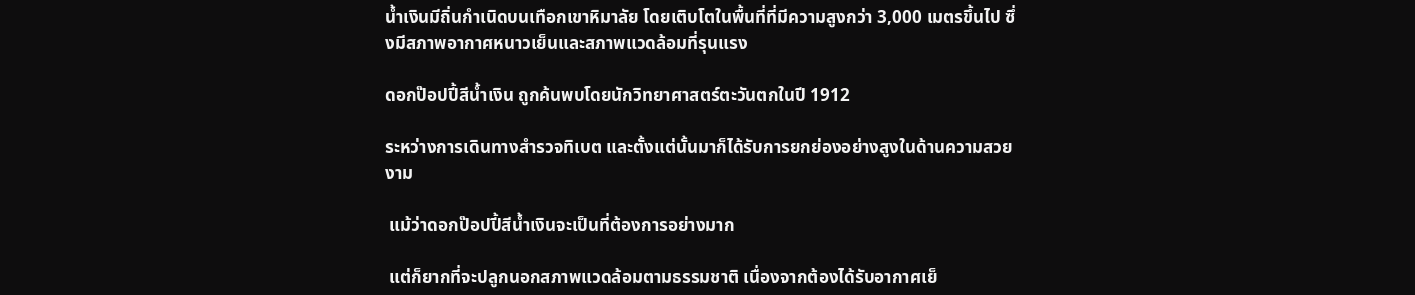น้ำเงินมีถิ่นกำเนิดบนเทือกเขาหิมาลัย โดยเติบโตในพื้นที่ที่มีความสูงกว่า 3,000 เมตรขึ้นไป ซึ่งมีสภาพอากาศหนาวเย็นและสภาพแวดล้อมที่รุนแรง

ดอกป๊อปปี้สีน้ำเงิน ถูกค้นพบโดยนักวิทยาศาสตร์ตะวันตกในปี 1912

ระหว่างการเดินทางสำรวจทิเบต และตั้งแต่นั้นมาก็ได้รับการยกย่องอย่างสูงในด้านความสวยงาม

 แม้ว่าดอกป๊อปปี้สีน้ำเงินจะเป็นที่ต้องการอย่างมาก

 แต่ก็ยากที่จะปลูกนอกสภาพแวดล้อมตามธรรมชาติ เนื่องจากต้องได้รับอากาศเย็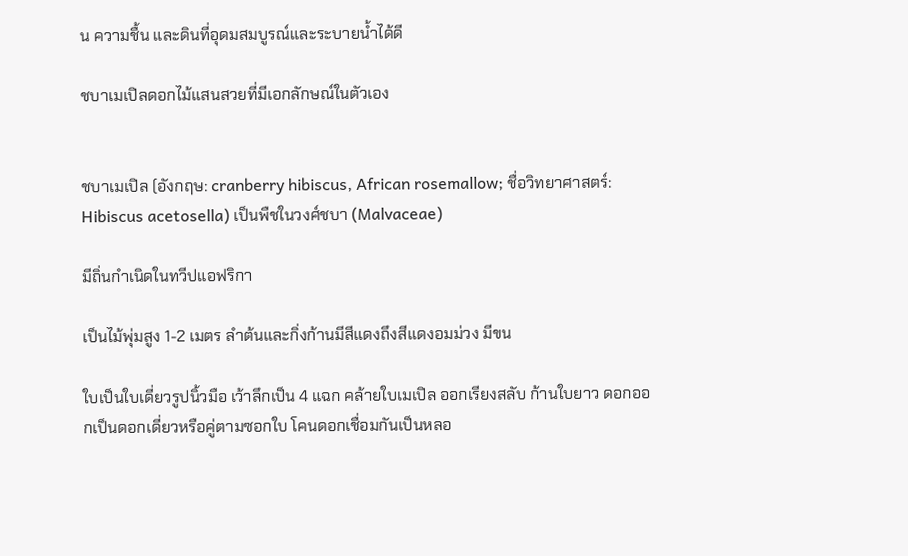น ความชื้น และดินที่อุดมสมบูรณ์และระบายน้ำได้ดี

ชบาเมเปิลดอกไม้แสนสวยที่มีเอกลักษณ์ในตัวเอง


ชบาเมเปิล (อังกฤษ: cranberry hibiscus, African rosemallow; ชื่อวิทยาศาสตร์: Hibiscus acetosella) เป็นพืชในวงศ์ชบา (Malvaceae)

มีถิ่นกำเนิดในทวีปแอฟริกา

เป็นไม้พุ่มสูง 1-2 เมตร ลำต้นและกิ่งก้านมีสีแดงถึงสีแดงอมม่วง มีขน

ใบเป็นใบเดี่ยวรูปนิ้วมือ เว้าลึกเป็น 4 แฉก คล้ายใบเมเปิล ออกเรียงสลับ ก้านใบยาว ดอกออกเป็นดอกเดี่ยวหรือคู่ตามซอกใบ โคนดอกเชื่อมกันเป็นหลอ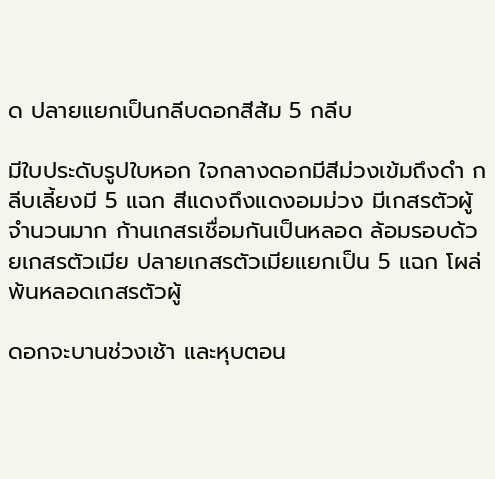ด ปลายแยกเป็นกลีบดอกสีส้ม 5 กลีบ

มีใบประดับรูปใบหอก ใจกลางดอกมีสีม่วงเข้มถึงดำ กลีบเลี้ยงมี 5 แฉก สีแดงถึงแดงอมม่วง มีเกสรตัวผู้จำนวนมาก ก้านเกสรเชื่อมกันเป็นหลอด ล้อมรอบด้วยเกสรตัวเมีย ปลายเกสรตัวเมียแยกเป็น 5 แฉก โผล่พ้นหลอดเกสรตัวผู้

ดอกจะบานช่วงเช้า และหุบตอน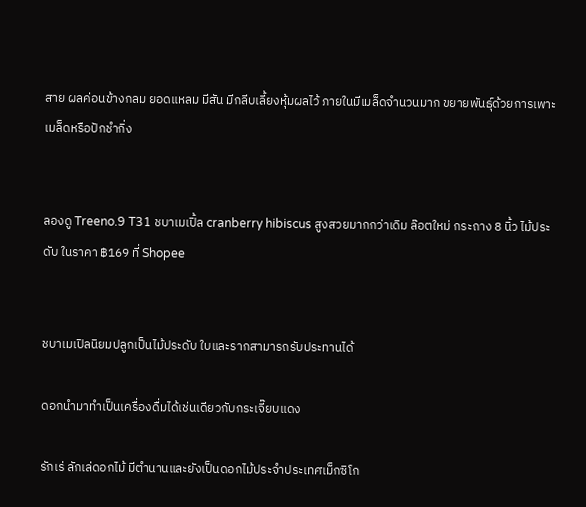สาย ผลค่อนข้างกลม ยอดแหลม มีสัน มีกลีบเลี้ยงหุ้มผลไว้ ภายในมีเมล็ดจำนวนมาก ขยายพันธุ์ด้วยการเพาะเมล็ดหรือปักชำกิ่ง


ลองดู Treeno.9 T31 ชบาเมเปิ้ล cranberry hibiscus สูงสวยมากกว่าเดิม ล๊อตใหม่ กระถาง 8 นิ้ว ไม้ประดับ ในราคา ฿169 ที่ Shopee


ชบาเมเปิลนิยมปลูกเป็นไม้ประดับ ใบและรากสามารถรับประทานได้

ดอกนำมาทำเป็นเครื่องดื่มได้เช่นเดียวกับกระเจี๊ยบแดง

รักเร่ ลักเล่ดอกไม้ มีตำนานและยังเป็นดอกไม้ประจำประเทศเม็กซิโก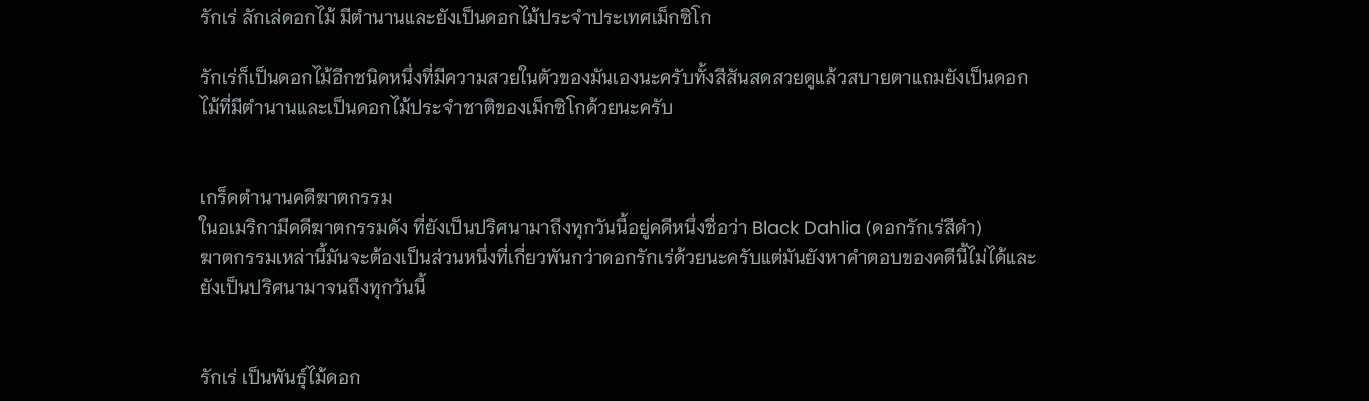รักเร่ ลักเล่ดอกไม้ มีตำนานและยังเป็นดอกไม้ประจำประเทศเม็กซิโก

รักเร่ก็เป็นดอกไม้อีกชนิดหนึ่งที่มีความสวยในตัวของมันเองนะครับทั้งสีสันสดสวยดูแล้วสบายตาแถมยังเป็นดอกไม้ที่มีตำนานและเป็นดอกไม้ประจำชาติของเม็กซิโกด้วยนะครับ


เกร็ดตำนานคดีฆาตกรรม
ในอเมริกามีคดีฆาตกรรมดัง ที่ยังเป็นปริศนามาถึงทุกวันนี้อยู่คดีหนึ่งชื่อว่า Black Dahlia (ดอกรักเร่สีดำ)
ฆาตกรรมเหล่านี้มันจะต้องเป็นส่วนหนึ่งที่เกี่ยวพันกว่าดอกรักเร่ด้วยนะครับแต่มันยังหาคำตอบของคดีนี้ไม่ได้และยังเป็นปริศนามาจนถึงทุกวันนี้


รักเร่ เป็นพันธุ์ไม้ดอก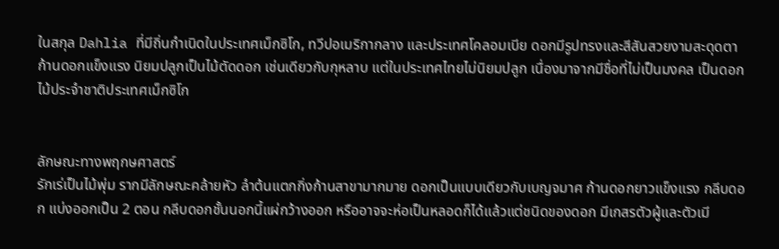ในสกุล Dahlia ที่มีถิ่นกำเนิดในประเทศเม็กซิโก, ทวีปอเมริกากลาง และประเทศโคลอมเบีย ดอกมีรูปทรงและสีสันสวยงามสะดุดตา ก้านดอกแข็งแรง นิยมปลูกเป็นไม้ตัดดอก เช่นเดียวกับกุหลาบ แต่ในประเทศไทยไม่นิยมปลูก เนื่องมาจากมีชื่อที่ไม่เป็นมงคล เป็นดอกไม้ประจำชาติประเทศเม็กซิโก


ลักษณะทางพฤกษศาสตร์
รักเร่เป็นไม้พุ่ม รากมีลักษณะคล้ายหัว ลำต้นแตกกิ่งก้านสาขามากมาย ดอกเป็นแบบเดียวกับเบญจมาศ ก้านดอกยาวแข็งแรง กลีบดอก แบ่งออกเป็น 2 ตอน กลีบดอกชั้นนอกนี้แผ่กว้างออก หรืออาจจะห่อเป็นหลอดก็ได้แล้วแต่ชนิดของดอก มีเกสรตัวผู้และตัวเมี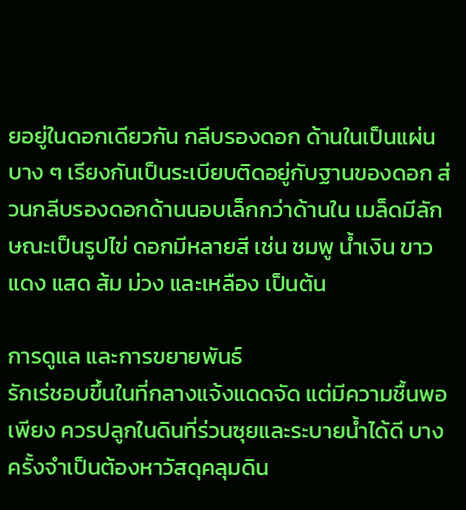ยอยู่ในดอกเดียวกัน กลีบรองดอก ด้านในเป็นแผ่นบาง ๆ เรียงกันเป็นระเบียบติดอยู่กับฐานของดอก ส่วนกลีบรองดอกด้านนอบเล็กกว่าด้านใน เมล็ดมีลักษณะเป็นรูปไข่ ดอกมีหลายสี เช่น ชมพู น้ำเงิน ขาว แดง แสด ส้ม ม่วง และเหลือง เป็นต้น

การดูแล และการขยายพันธ์
รักเร่ชอบขึ้นในที่กลางแจ้งแดดจัด แต่มีความชื้นพอเพียง ควรปลูกในดินที่ร่วนซุยและระบายน้ำได้ดี บางครั้งจำเป็นต้องหาวัสดุคลุมดิน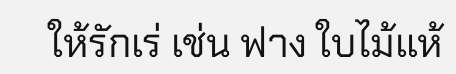ให้รักเร่ เช่น ฟาง ใบไม้แห้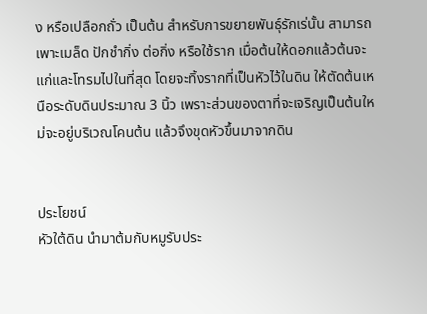ง หรือเปลือกถั่ว เป็นต้น สำหรับการขยายพันธุ์รักเร่นั้น สามารถเพาะเมล็ด ปักชำกิ่ง ต่อกิ่ง หรือใช้ราก เมื่อต้นให้ดอกแล้วต้นจะแก่และโทรมไปในที่สุด โดยจะทิ้งรากที่เป็นหัวไว้ในดิน ให้ตัดต้นเหนือระดับดินประมาณ 3 นิ้ว เพราะส่วนของตาที่จะเจริญเป็นต้นใหม่จะอยู่บริเวณโคนต้น แล้วจึงขุดหัวขึ้นมาจากดิน


ประโยชน์
หัวใต้ดิน นำมาต้มกับหมูรับประ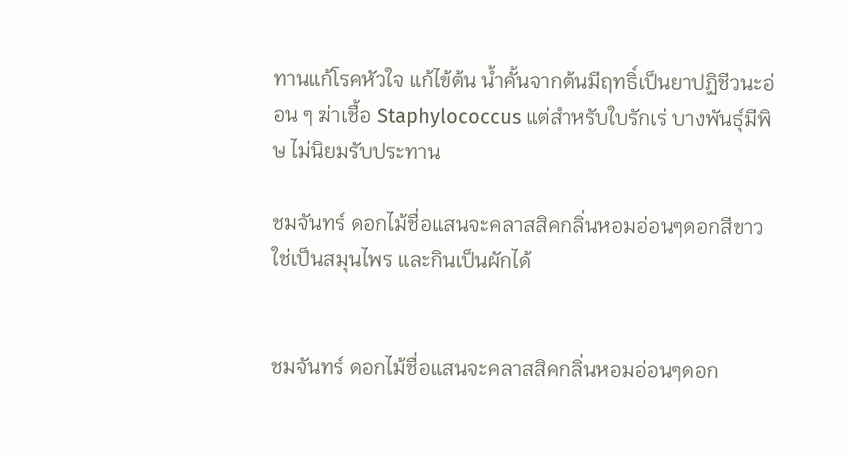ทานแก้โรคหัวใจ แก้ไข้ต้น น้ำคั้นจากต้นมีฤทธิ์เป็นยาปฏิชีวนะอ่อน ๆ ฆ่าเชื้อ Staphylococcus แต่สำหรับใบรักเร่ บางพันธุ์มีพิษ ไม่นิยมรับประทาน

ชมจันทร์ ดอกไม้ชื่อแสนจะคลาสสิคกลิ่นหอมอ่อนๆดอกสีขาวใช่เป็นสมุนไพร และกินเป็นผักได้


ชมจันทร์ ดอกไม้ชื่อแสนจะคลาสสิคกลิ่นหอมอ่อนๆดอก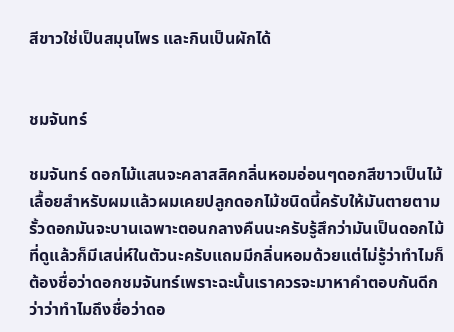สีขาวใช่เป็นสมุนไพร และกินเป็นผักได้


ชมจันทร์

ชมจันทร์ ดอกไม้แสนจะคลาสสิคกลิ่นหอมอ่อนๆดอกสีขาวเป็นไม้เลื้อยสำหรับผมแล้วผมเคยปลูกดอกไม้ชนิดนี้ครับให้มันตายตามรั้วดอกมันจะบานเฉพาะตอนกลางคืนนะครับรู้สึกว่ามันเป็นดอกไม้ที่ดูแล้วก็มีเสน่ห์ในตัวนะครับแถมมีกลิ่นหอมด้วยแต่ไม่รู้ว่าทำไมก็ต้องชื่อว่าดอกชมจันทร์เพราะฉะนั้นเราควรจะมาหาคำตอบกันดีกว่าว่าทำไมถึงชื่อว่าดอ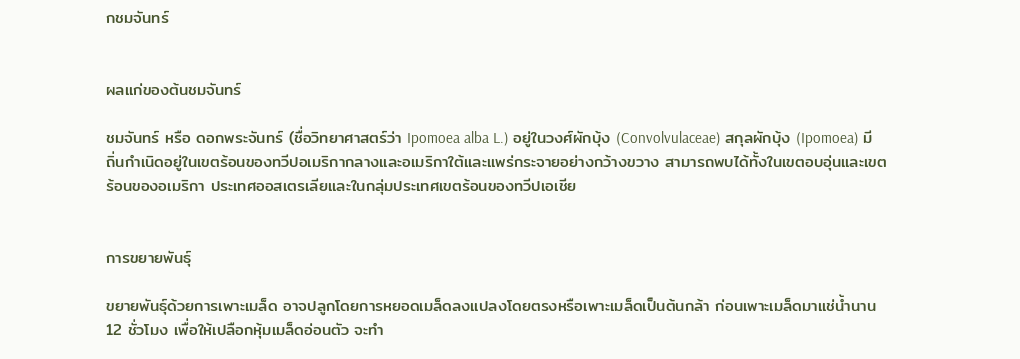กชมจันทร์


ผลแก่ของต้นชมจันทร์

ชมจันทร์ หรือ ดอกพระจันทร์ (ชื่อวิทยาศาสตร์ว่า Ipomoea alba L.) อยู่ในวงศ์ผักบุ้ง (Convolvulaceae) สกุลผักบุ้ง (Ipomoea) มีถิ่นกำเนิดอยู่ในเขตร้อนของทวีปอเมริกากลางและอเมริกาใต้และแพร่กระจายอย่างกว้างขวาง สามารถพบได้ทั้งในเขตอบอุ่นและเขตร้อนของอเมริกา ประเทศออสเตรเลียและในกลุ่มประเทศเขตร้อนของทวีปเอเชีย


การขยายพันธุ์

ขยายพันธุ์ด้วยการเพาะเมล็ด อาจปลูกโดยการหยอดเมล็ดลงแปลงโดยตรงหรือเพาะเมล็ดเป็นต้นกล้า ก่อนเพาะเมล็ดมาแช่น้ำนาน 12 ชั่วโมง เพื่อให้เปลือกหุ้มเมล็ดอ่อนตัว จะทำ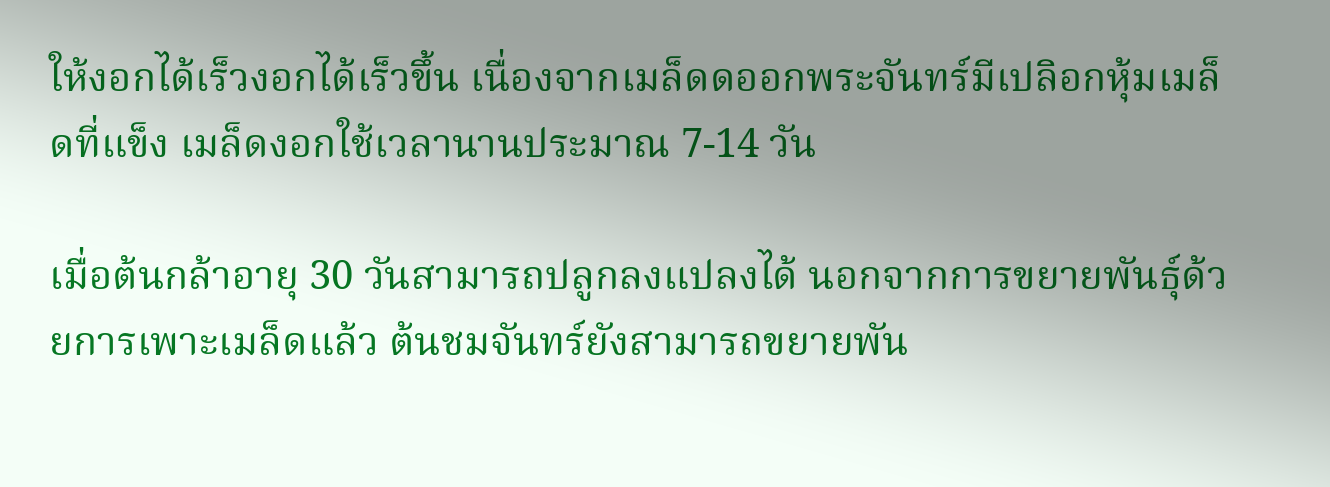ให้งอกได้เร็วงอกได้เร็วขึ้น เนื่องจากเมล็ดดออกพระจันทร์มีเปลิอกหุ้มเมล็ดที่แข็ง เมล็ดงอกใช้เวลานานประมาณ 7-14 วัน

เมื่อต้นกล้าอายุ 30 วันสามารถปลูกลงแปลงได้ นอกจากการขยายพันธุ์ด้วยการเพาะเมล็ดแล้ว ต้นชมจันทร์ยังสามารถขยายพัน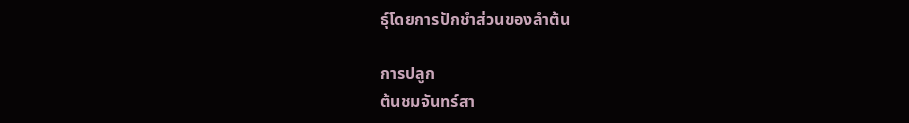ธุ์โดยการปักชำส่วนของลำต้น

การปลูก
ต้นชมจันทร์สา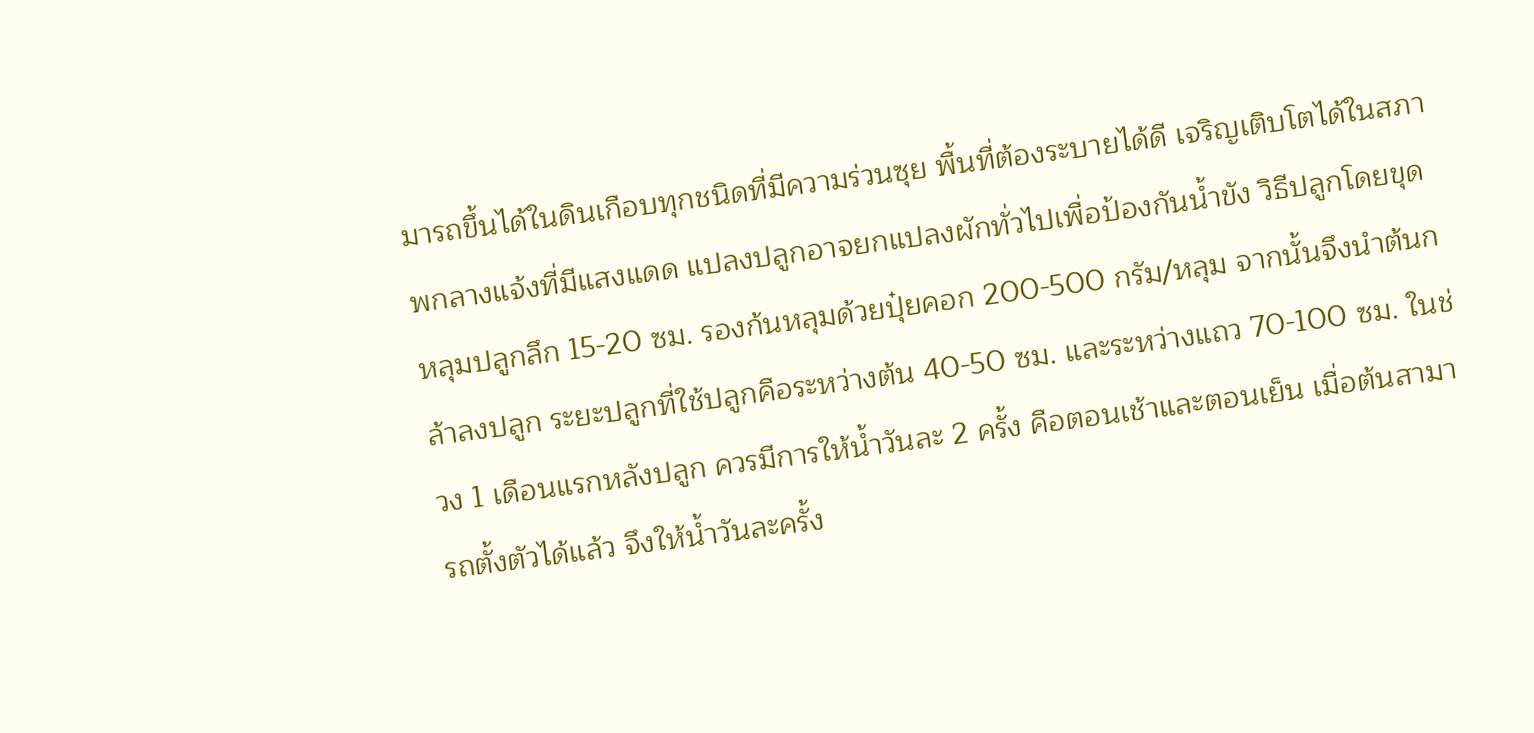มารถขึ้นได้ในดินเกือบทุกชนิดที่มีความร่วนซุย พื้นที่ต้องระบายได้ดี เจริญเติบโตได้ในสภาพกลางแจ้งที่มีแสงแดด แปลงปลูกอาจยกแปลงผักทั่วไปเพื่อป้องกันน้ำขัง วิธีปลูกโดยขุดหลุมปลูกลึก 15-20 ซม. รองก้นหลุมด้วยปุ๋ยคอก 200-500 กรัม/หลุม จากนั้นจึงนำต้นกล้าลงปลูก ระยะปลูกที่ใช้ปลูกคือระหว่างต้น 40-50 ซม. และระหว่างแถว 70-100 ซม. ในช่วง 1 เดือนแรกหลังปลูก ควรมีการให้น้ำวันละ 2 ครั้ง คือตอนเช้าและตอนเย็น เมื่อต้นสามารถตั้งตัวได้แล้ว จึงให้น้ำวันละครั้ง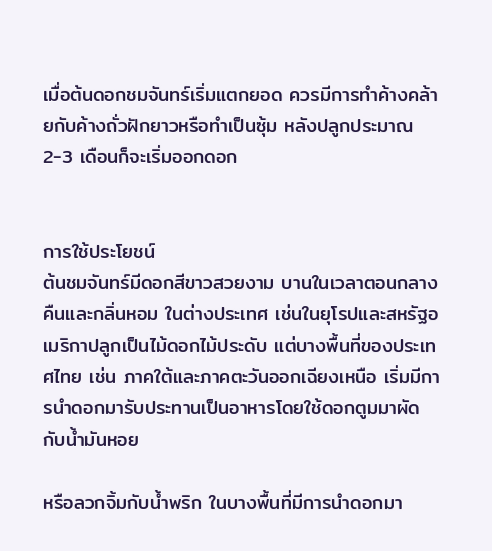เมื่อต้นดอกชมจันทร์เริ่มแตกยอด ควรมีการทำค้างคล้ายกับค้างถั่วฝักยาวหรือทำเป็นซุ้ม หลังปลูกประมาณ 2-3 เดือนก็จะเริ่มออกดอก


การใช้ประโยชน์
ต้นชมจันทร์มีดอกสีขาวสวยงาม บานในเวลาตอนกลางคืนและกลิ่นหอม ในต่างประเทศ เช่นในยุโรปและสหรัฐอเมริกาปลูกเป็นไม้ดอกไม้ประดับ แต่บางพื้นที่ของประเทศไทย เช่น ภาคใต้และภาคตะวันออกเฉียงเหนือ เริ่มมีการนำดอกมารับประทานเป็นอาหารโดยใช้ดอกตูมมาผัดกับน้ำมันหอย

หรือลวกจิ้มกับน้ำพริก ในบางพื้นที่มีการนำดอกมา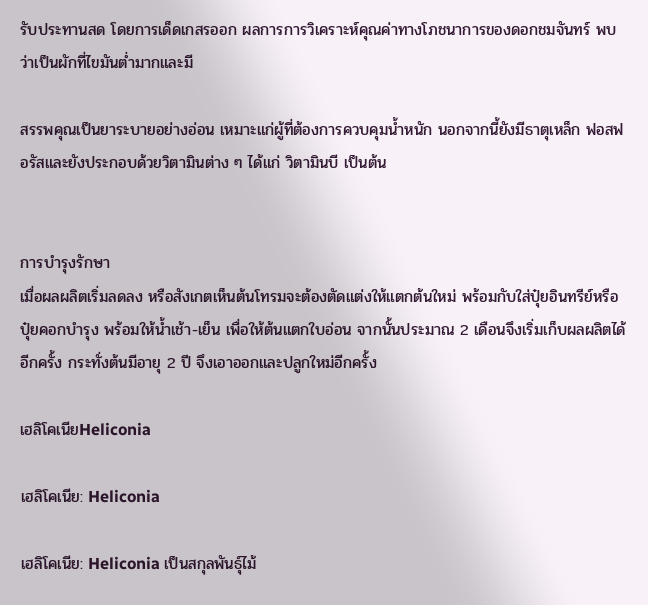รับประทานสด โดยการเด็ดเกสรออก ผลการการวิเคราะห์คุณค่าทางโภชนาการของดอกชมจันทร์ พบว่าเป็นผักที่ไขมันต่ำมากและมี

สรรพคุณเป็นยาระบายอย่างอ่อน เหมาะแก่ผู้ที่ต้องการควบคุมน้ำหนัก นอกจากนี้ยังมีธาตุเหล็ก ฟอสฟอรัสและยังประกอบด้วยวิตามินต่าง ๆ ได้แก่ วิตามินบี เป็นต้น


การบำรุงรักษา
เมื่อผลผลิตเริ่มลดลง หรือสังเกตเห็นต้นโทรมจะต้องตัดแต่งให้แตกต้นใหม่ พร้อมกับใส่ปุ๋ยอินทรีย์หรือปุ๋ยคอกบำรุง พร้อมให้น้ำเช้า-เย็น เพื่อให้ต้นแตกใบอ่อน จากนั้นประมาณ 2 เดือนจึงเริ่มเก็บผลผลิตได้อีกครั้ง กระทั่งต้นมีอายุ 2 ปี จึงเอาออกและปลูกใหม่อีกครั้ง

เฮลิโคเนียHeliconia

เฮลิโคเนีย: Heliconia

เฮลิโคเนีย: Heliconia เป็นสกุลพันธุ์ไม้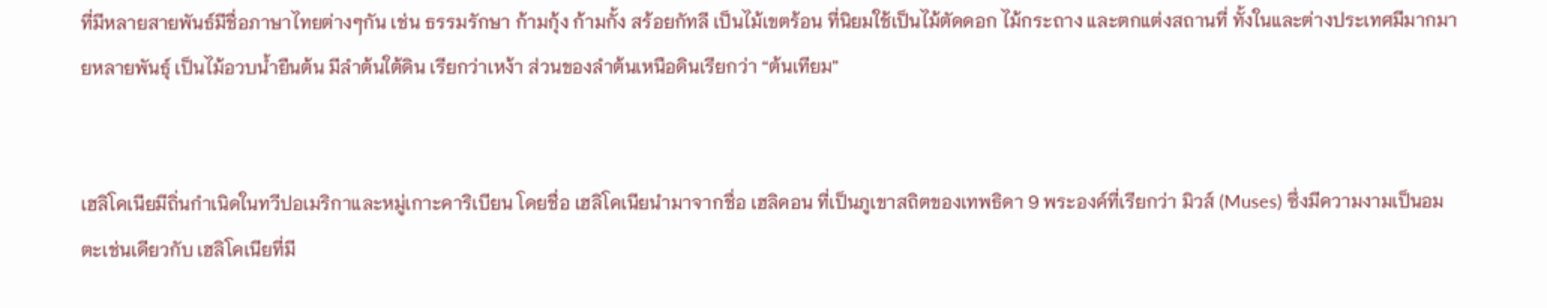ที่มีหลายสายพันธ์มีชื่อภาษาไทยต่างๆกัน เช่น ธรรมรักษา ก้ามกุ้ง ก้ามกั้ง สร้อยกัทลี เป็นไม้เขตร้อน ที่นิยมใช้เป็นไม้ตัดดอก ไม้กระถาง และตกแต่งสถานที่ ทั้งในและต่างประเทศมีมากมายหลายพันธุ์ เป็นไม้อวบน้ำยืนต้น มีลำต้นใต้ดิน เรียกว่าเหง้า ส่วนของลำต้นเหนือดินเรียกว่า “ต้นเทียม”


เฮลิโคเนียมีถิ่นกำเนิดในทวีปอเมริกาและหมู่เกาะคาริเบียน โดยชื่อ เฮลิโคเนียนำมาจากชื่อ เฮลิคอน ที่เป็นภูเขาสถิตของเทพธิดา 9 พระองค์ที่เรียกว่า มิวส์ (Muses) ซึ่งมีความงามเป็นอมตะเช่นเดียวกับ เฮลิโคเนียที่มี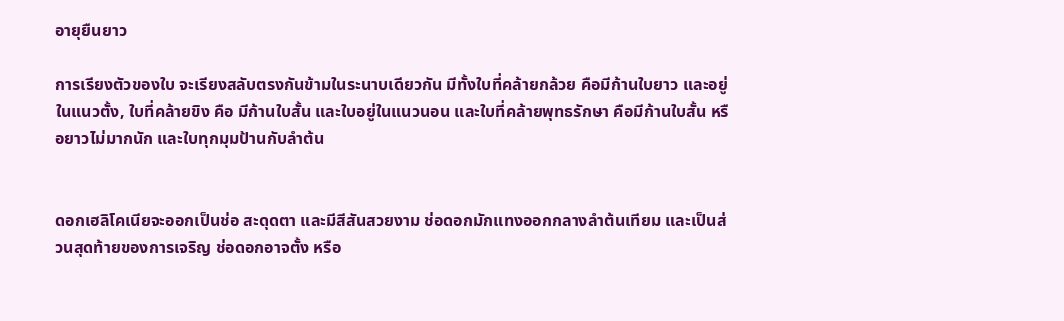อายุยืนยาว

การเรียงตัวของใบ จะเรียงสลับตรงกันข้ามในระนาบเดียวกัน มีทั้งใบที่คล้ายกล้วย คือมีก้านใบยาว และอยู่ในแนวตั้ง, ใบที่คล้ายขิง คือ มีก้านใบสั้น และใบอยู่ในแนวนอน และใบที่คล้ายพุทธรักษา คือมีก้านใบสั้น หรือยาวไม่มากนัก และใบทุกมุมป้านกับลำต้น


ดอกเฮลิโคเนียจะออกเป็นช่อ สะดุดตา และมีสีสันสวยงาม ช่อดอกมักแทงออกกลางลำต้นเทียม และเป็นส่วนสุดท้ายของการเจริญ ช่อดอกอาจตั้ง หรือ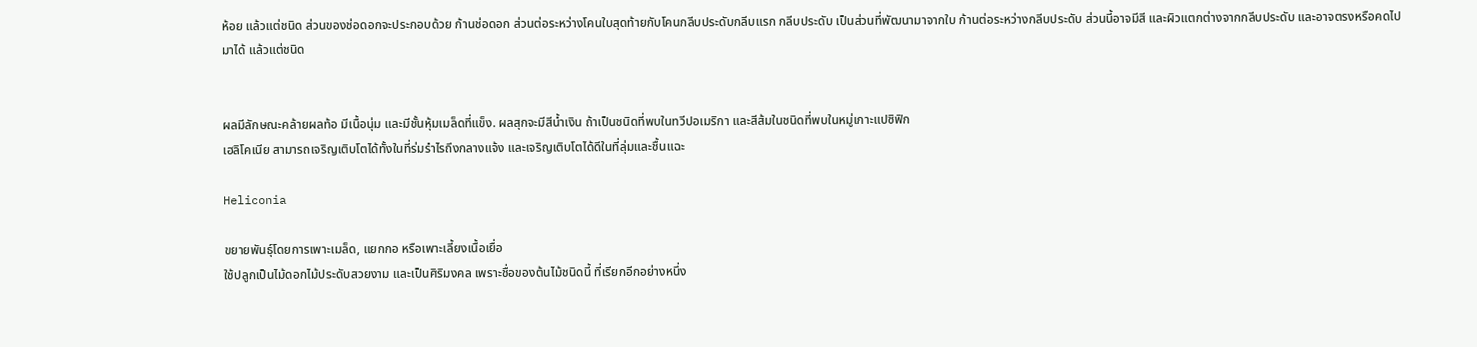ห้อย แล้วแต่ชนิด ส่วนของช่อดอกจะประกอบด้วย ก้านช่อดอก ส่วนต่อระหว่างโคนใบสุดท้ายกับโคนกลีบประดับกลีบแรก กลีบประดับ เป็นส่วนที่พัฒนามาจากใบ ก้านต่อระหว่างกลีบประดับ ส่วนนี้อาจมีสี และผิวแตกต่างจากกลีบประดับ และอาจตรงหรือคดไปมาได้ แล้วแต่ชนิด


ผลมีลักษณะคล้ายผลท้อ มีเนื้อนุ่ม และมีชั้นหุ้มเมล็ดที่แข็ง. ผลสุกจะมีสีน้ำเงิน ถ้าเป็นชนิดที่พบในทวีปอเมริกา และสีส้มในชนิดที่พบในหมู่เกาะแปซิฟิก
เฮลิโคเนีย สามารถเจริญเติบโตได้ทั้งในที่ร่มรำไรถึงกลางแจ้ง และเจริญเติบโตได้ดีในที่ลุ่มและชื้นแฉะ

Heliconia

ขยายพันธุ์โดยการเพาะเมล็ด, แยกกอ หรือเพาะเลี้ยงเนื้อเยื่อ
ใช้ปลูกเป็นไม้ดอกไม้ประดับสวยงาม และเป็นศิริมงคล เพราะชื่อของต้นไม้ชนิดนี้ ที่เรียกอีกอย่างหนึ่ง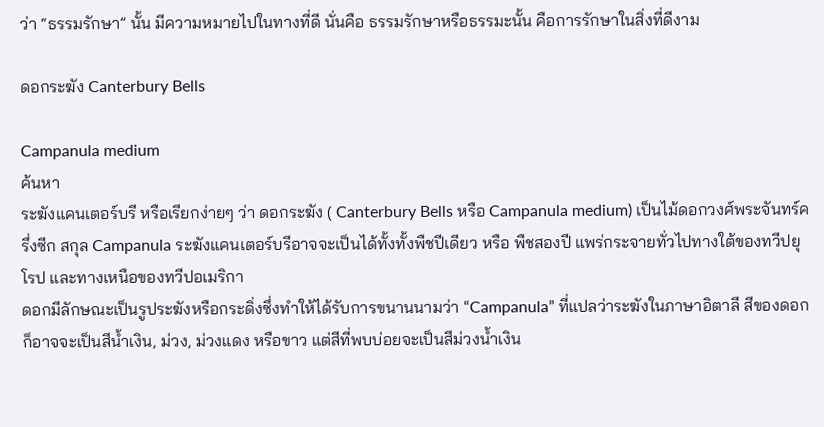ว่า “ธรรมรักษา” นั้น มีความหมายไปในทางที่ดี นั่นคือ ธรรมรักษาหรือธรรมะนั้น คือการรักษาในสิ่งที่ดีงาม

ดอกระฆัง Canterbury Bells

Campanula medium
ค้นหา
ระฆังแคนเตอร์บรี หรือเรียกง่ายๆ ว่า ดอกระฆัง ( Canterbury Bells หรือ Campanula medium) เป็นไม้ดอกวงศ์พระจันทร์ครึ่งซีก สกุล Campanula ระฆังแคนเตอร์บรีอาจจะเป็นได้ทั้งทั้งพืชปีเดียว หรือ พืชสองปี แพร่กระจายทั่วไปทางใต้ของทวีปยุโรป และทางเหนือของทวีปอเมริกา
ดอกมีลักษณะเป็นรูประฆังหรือกระดิ่งซึ่งทำให้ได้รับการขนานนามว่า “Campanula” ที่แปลว่าระฆังในภาษาอิตาลี สีของดอกก็อาจจะเป็นสีน้ำเงิน, ม่วง, ม่วงแดง หรือขาว แต่สีที่พบบ่อยจะเป็นสีม่วงน้ำเงิน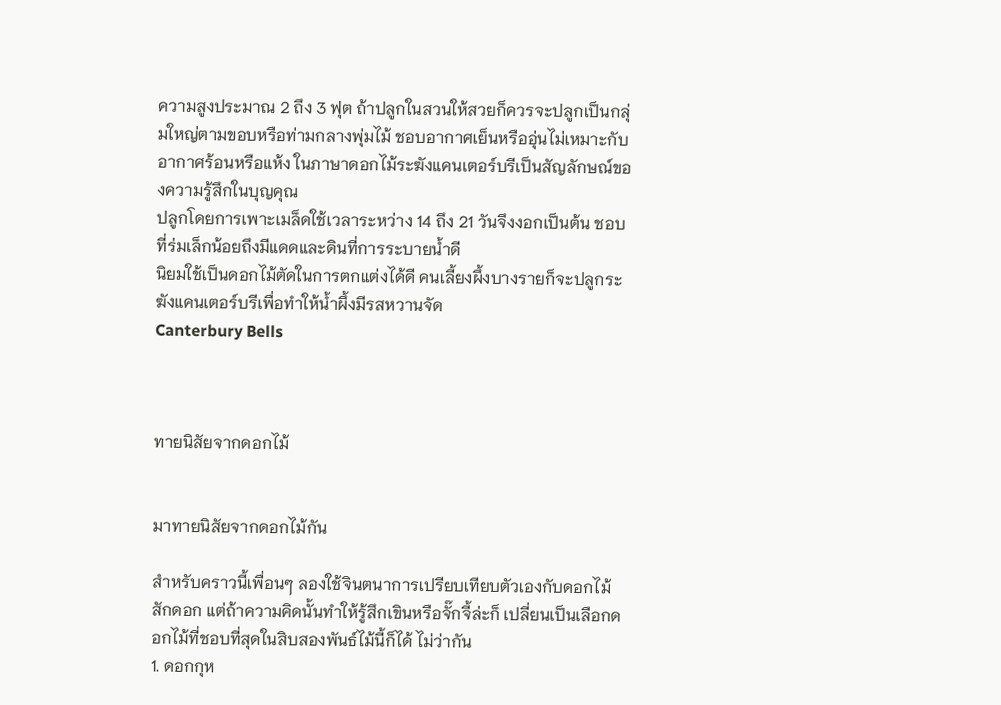ความสูงประมาณ 2 ถึง 3 ฟุต ถ้าปลูกในสวนให้สวยก็ควรจะปลูกเป็นกลุ่มใหญ่ตามขอบหรือท่ามกลางพุ่มไม้ ชอบอากาศเย็นหรืออุ่นไม่เหมาะกับอากาศร้อนหรือแห้ง ในภาษาดอกไม้ระฆังแคนเตอร์บรีเป็นสัญลักษณ์ของความรู้สึกในบุญคุณ
ปลูกโดยการเพาะเมล็ดใช้เวลาระหว่าง 14 ถึง 21 วันจึงงอกเป็นต้น ชอบที่ร่มเล็กน้อยถึงมีแดดและดินที่การระบายน้ำดี
นิยมใช้เป็นดอกไม้ตัดในการตกแต่งได้ดี คนเลี้ยงผึ้งบางรายก็จะปลูกระฆังแคนเตอร์บรีเพื่อทำให้น้ำผึ้งมีรสหวานจัด
Canterbury Bells



ทายนิสัยจากดอกไม้


มาทายนิสัยจากดอกไม้กัน

สำหรับคราวนี้เพื่อนๆ ลองใช้จินตนาการเปรียบเทียบตัวเองกับดอกไม้สักดอก แต่ถ้าความคิดนั้นทำให้รู้สึกเขินหรือจั๊กจี้ล่ะก็ เปลี่ยนเป็นเลือกดอกไม้ที่ชอบที่สุดในสิบสองพันธ์ไม้นี้ก็ได้ ไม่ว่ากัน
1. ดอกกุห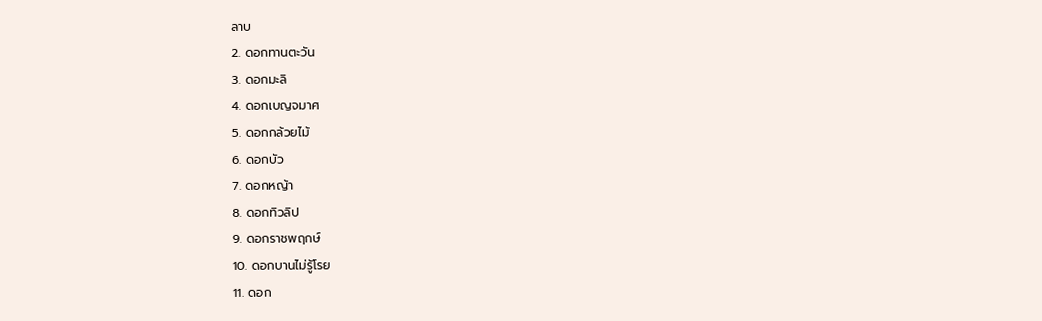ลาบ
2. ดอกทานตะวัน
3. ดอกมะลิ
4. ดอกเบญจมาศ
5. ดอกกล้วยไม้
6. ดอกบัว
7. ดอกหญ้า
8. ดอกทิวลิป
9. ดอกราชพฤกษ์
10. ดอกบานไม่รู้โรย
11. ดอก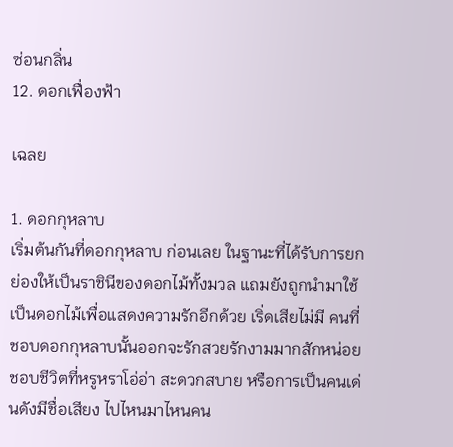ซ่อนกลิ่น
12. ดอกเฟื่องฟ้า

เฉลย

1. ดอกกุหลาบ
เริ่มต้นกันที่ดอกกุหลาบ ก่อนเลย ในฐานะที่ได้รับการยกย่องให้เป็นราชินีของดอกไม้ทั้งมวล แถมยังถูกนำมาใช้เป็นดอกไม้เพื่อแสดงความรักอีกด้วย เริ่ดเสียไม่มี คนที่ชอบดอกกุหลาบนั้นออกจะรักสวยรักงามมากสักหน่อย ชอบชีวิตที่หรูหราโอ่อ่า สะดวกสบาย หรือการเป็นคนเด่นดังมีชื่อเสียง ไปไหนมาไหนคน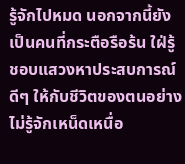รู้จักไปหมด นอกจากนี้ยังเป็นคนที่กระตือรือร้น ใฝ่รู้ ชอบแสวงหาประสบการณ์ดีๆ ให้กับชีวิตของตนอย่างไม่รู้จักเหน็ดเหนื่อ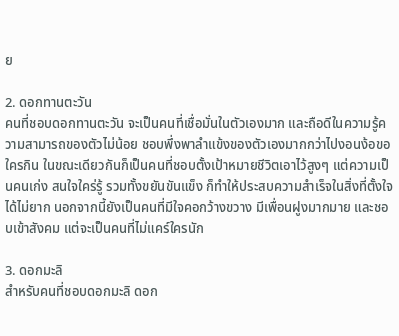ย

2. ดอกทานตะวัน
คนที่ชอบดอกทานตะวัน จะเป็นคนที่เชื่อมั่นในตัวเองมาก และถือดีในความรู้ความสามารถของตัวไม่น้อย ชอบพึ่งพาลำแข้งของตัวเองมากกว่าไปงอนง้อขอใครกิน ในขณะเดียวกันก็เป็นคนที่ชอบตั้งเป้าหมายชีวิตเอาไว้สูงๆ แต่ความเป็นคนเก่ง สนใจใคร่รู้ รวมทั้งขยันขันแข็ง ก็ทำให้ประสบความสำเร็จในสิ่งที่ตั้งใจได้ไม่ยาก นอกจากนี้ยังเป็นคนที่มีใจคอกว้างขวาง มีเพื่อนฝูงมากมาย และชอบเข้าสังคม แต่จะเป็นคนที่ไม่แคร์ใครนัก

3. ดอกมะลิ
สำหรับคนที่ชอบดอกมะลิ ดอก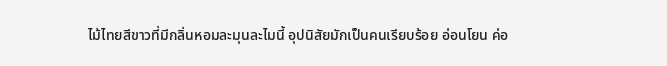ไม้ไทยสีขาวที่มีกลิ่นหอมละมุนละไมนี้ อุปนิสัยมักเป็นคนเรียบร้อย อ่อนโยน ค่อ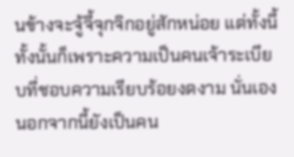นข้างจะจู้จี้จุกจิกอยู่สักหน่อย แต่ทั้งนี้ทั้งนั้นก็เพราะความเป็นคนเจ้าระเบียบที่ชอบความเรียบร้อยงดงาม นั่นเอง นอกจากนี้ยังเป็นคน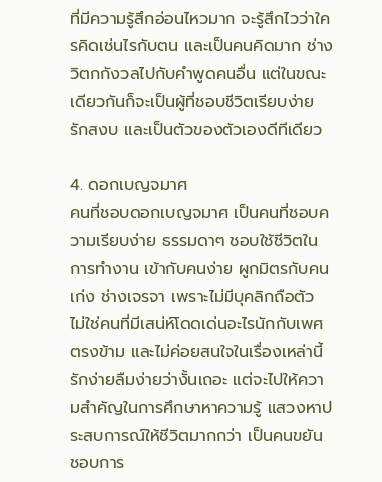ที่มีความรู้สึกอ่อนไหวมาก จะรู้สึกไวว่าใครคิดเช่นไรกับตน และเป็นคนคิดมาก ช่างวิตกกังวลไปกับคำพูดคนอื่น แต่ในขณะเดียวกันก็จะเป็นผู้ที่ชอบชีวิตเรียบง่าย รักสงบ และเป็นตัวของตัวเองดีทีเดียว

4. ดอกเบญจมาศ
คนที่ชอบดอกเบญจมาศ เป็นคนที่ชอบความเรียบง่าย ธรรมดาๆ ชอบใช้ชีวิตในการทำงาน เข้ากับคนง่าย ผูกมิตรกับคนเก่ง ช่างเจรจา เพราะไม่มีบุคลิกถือตัว ไม่ใช่คนที่มีเสน่ห์โดดเด่นอะไรนักกับเพศตรงข้าม และไม่ค่อยสนใจในเรื่องเหล่านี้ รักง่ายลืมง่ายว่างั้นเถอะ แต่จะไปให้ความสำคัญในการศึกษาหาความรู้ แสวงหาประสบการณ์ให้ชีวิตมากกว่า เป็นคนขยัน ชอบการ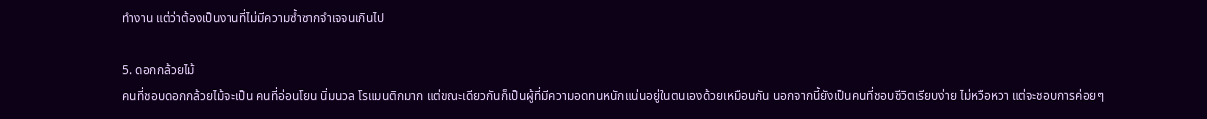ทำงาน แต่ว่าต้องเป็นงานที่ไม่มีความซ้ำซากจำเจจนเกินไป

5. ดอกกล้วยไม้
คนที่ชอบดอกกล้วยไม้จะเป็น คนที่อ่อนโยน นิ่มนวล โรแมนติกมาก แต่ขณะเดียวกันก็เป็นผู้ที่มีความอดทนหนักแน่นอยู่ในตนเองด้วยเหมือนกัน นอกจากนี้ยังเป็นคนที่ชอบชีวิตเรียบง่าย ไม่หวือหวา แต่จะชอบการค่อยๆ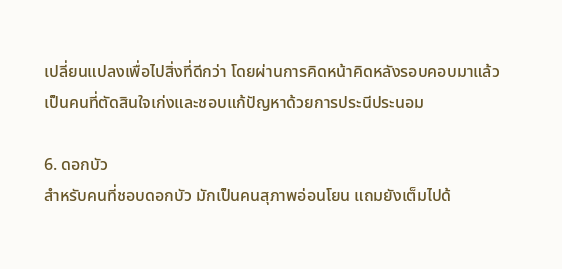เปลี่ยนแปลงเพื่อไปสิ่งที่ดีกว่า โดยผ่านการคิดหน้าคิดหลังรอบคอบมาแล้ว เป็นคนที่ตัดสินใจเก่งและชอบแก้ปัญหาด้วยการประนีประนอม

6. ดอกบัว
สำหรับคนที่ชอบดอกบัว มักเป็นคนสุภาพอ่อนโยน แถมยังเต็มไปด้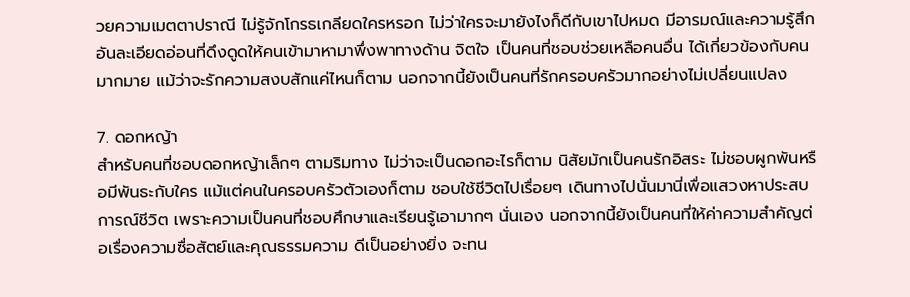วยความเมตตาปราณี ไม่รู้จักโกรธเกลียดใครหรอก ไม่ว่าใครจะมายังไงก็ดีกับเขาไปหมด มีอารมณ์และความรู้สึกอันละเอียดอ่อนที่ดึงดูดให้คนเข้ามาหามาพึ่งพาทางด้าน จิตใจ เป็นคนที่ชอบช่วยเหลือคนอื่น ได้เกี่ยวข้องกับคนมากมาย แม้ว่าจะรักความสงบสักแค่ไหนก็ตาม นอกจากนี้ยังเป็นคนที่รักครอบครัวมากอย่างไม่เปลี่ยนแปลง

7. ดอกหญ้า
สำหรับคนที่ชอบดอกหญ้าเล็กๆ ตามริมทาง ไม่ว่าจะเป็นดอกอะไรก็ตาม นิสัยมักเป็นคนรักอิสระ ไม่ชอบผูกพันหรือมีพันธะกับใคร แม้แต่คนในครอบครัวตัวเองก็ตาม ชอบใช้ชีวิตไปเรื่อยๆ เดินทางไปนั่นมานี่เพื่อแสวงหาประสบการณ์ชีวิต เพราะความเป็นคนที่ชอบศึกษาและเรียนรู้เอามากๆ นั่นเอง นอกจากนี้ยังเป็นคนที่ให้ค่าความสำคัญต่อเรื่องความซื่อสัตย์และคุณธรรมความ ดีเป็นอย่างยิ่ง จะทน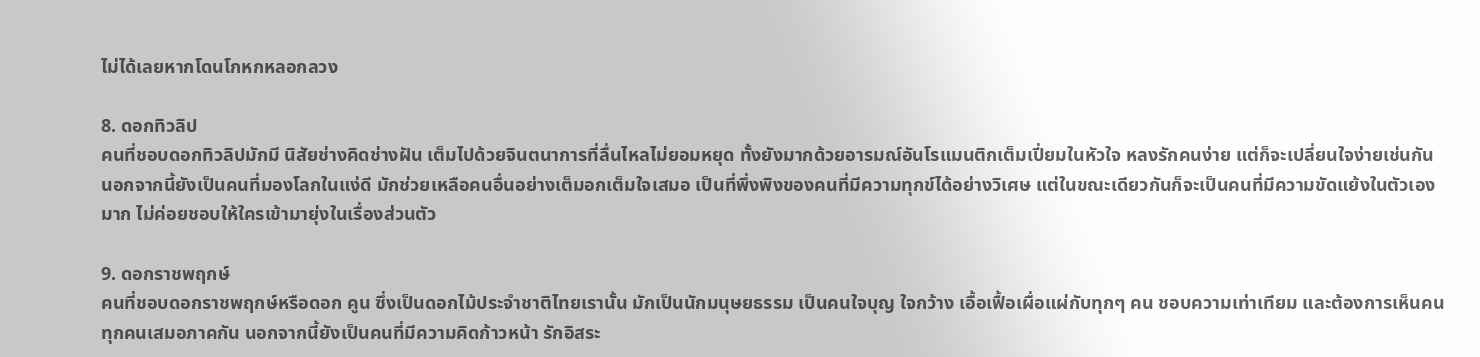ไม่ได้เลยหากโดนโกหกหลอกลวง

8. ดอกทิวลิป
คนที่ชอบดอกทิวลิปมักมี นิสัยช่างคิดช่างฝัน เต็มไปด้วยจินตนาการที่ลื่นไหลไม่ยอมหยุด ทั้งยังมากด้วยอารมณ์อันโรแมนติกเต็มเปี่ยมในหัวใจ หลงรักคนง่าย แต่ก็จะเปลี่ยนใจง่ายเช่นกัน นอกจากนี้ยังเป็นคนที่มองโลกในแง่ดี มักช่วยเหลือคนอื่นอย่างเต็มอกเต็มใจเสมอ เป็นที่พึ่งพิงของคนที่มีความทุกข์ได้อย่างวิเศษ แต่ในขณะเดียวกันก็จะเป็นคนที่มีความขัดแย้งในตัวเองมาก ไม่ค่อยชอบให้ใครเข้ามายุ่งในเรื่องส่วนตัว

9. ดอกราชพฤกษ์
คนที่ชอบดอกราชพฤกษ์หรือดอก คูน ซึ่งเป็นดอกไม้ประจำชาติไทยเรานั้น มักเป็นนักมนุษยธรรม เป็นคนใจบุญ ใจกว้าง เอื้อเฟื้อเผื่อแผ่กับทุกๆ คน ชอบความเท่าเทียม และต้องการเห็นคนทุกคนเสมอภาคกัน นอกจากนี้ยังเป็นคนที่มีความคิดก้าวหน้า รักอิสระ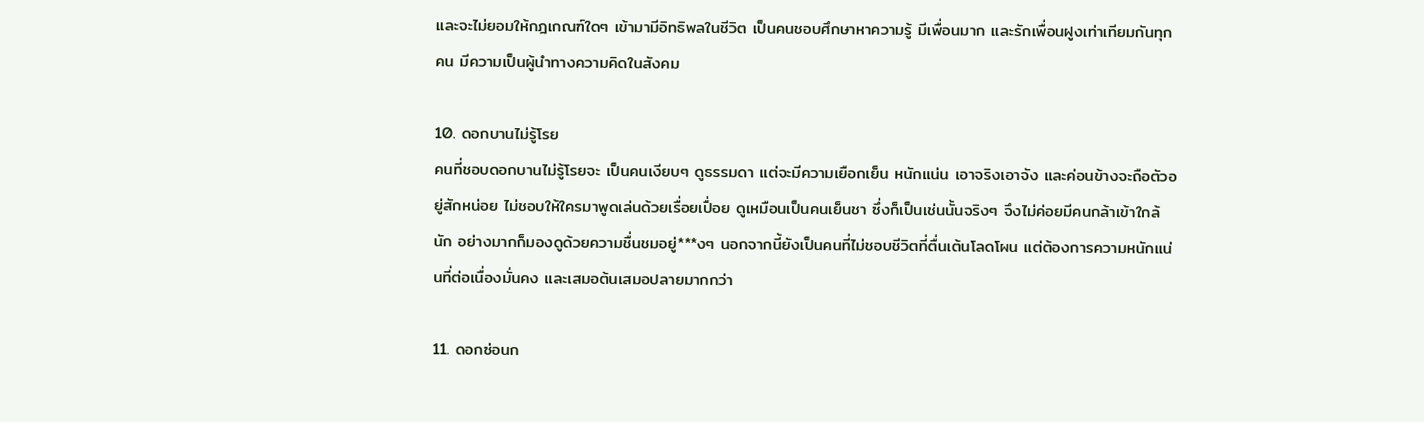และจะไม่ยอมให้กฎเกณฑ์ใดๆ เข้ามามีอิทธิพลในชีวิต เป็นคนชอบศึกษาหาความรู้ มีเพื่อนมาก และรักเพื่อนฝูงเท่าเทียมกันทุกคน มีความเป็นผู้นำทางความคิดในสังคม

10. ดอกบานไม่รู้โรย
คนที่ชอบดอกบานไม่รู้โรยจะ เป็นคนเงียบๆ ดูธรรมดา แต่จะมีความเยือกเย็น หนักแน่น เอาจริงเอาจัง และค่อนข้างจะถือตัวอยู่สักหน่อย ไม่ชอบให้ใครมาพูดเล่นด้วยเรื่อยเปื่อย ดูเหมือนเป็นคนเย็นชา ซึ่งก็เป็นเช่นนั้นจริงๆ จึงไม่ค่อยมีคนกล้าเข้าใกล้นัก อย่างมากก็มองดูด้วยความชื่นชมอยู่***งๆ นอกจากนี้ยังเป็นคนที่ไม่ชอบชีวิตที่ตื่นเต้นโลดโผน แต่ต้องการความหนักแน่นที่ต่อเนื่องมั่นคง และเสมอต้นเสมอปลายมากกว่า

11. ดอกซ่อนก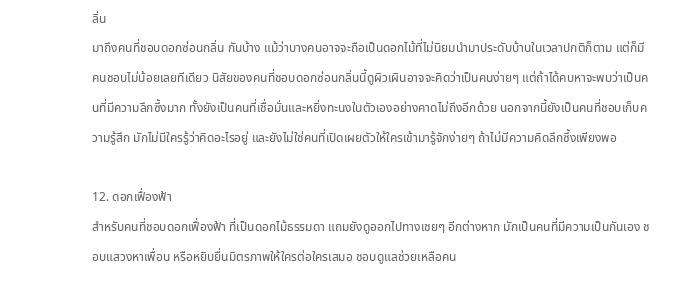ลิ่น
มาถึงคนที่ชอบดอกซ่อนกลิ่น กันบ้าง แม้ว่าบางคนอาจจะถือเป็นดอกไม้ที่ไม่นิยมนำมาประดับบ้านในเวลาปกติก็ตาม แต่ก็มีคนชอบไม่น้อยเลยทีเดียว นิสัยของคนที่ชอบดอกซ่อนกลิ่นนี้ดูผิวเผินอาจจะคิดว่าเป็นคนง่ายๆ แต่ถ้าได้คบหาจะพบว่าเป็นคนที่มีความลึกซึ้งมาก ทั้งยังเป็นคนที่เชื่อมั่นและหยิ่งทะนงในตัวเองอย่างคาดไม่ถึงอีกด้วย นอกจากนี้ยังเป็นคนที่ชอบเก็บความรู้สึก มักไม่มีใครรู้ว่าคิดอะไรอยู่ และยังไม่ใช่คนที่เปิดเผยตัวให้ใครเข้ามารู้จักง่ายๆ ถ้าไม่มีความคิดลึกซึ้งเพียงพอ

12. ดอกเฟื่องฟ้า
สำหรับคนที่ชอบดอกเฟื่องฟ้า ที่เป็นดอกไม้ธรรมดา แถมยังดูออกไปทางเชยๆ อีกต่างหาก มักเป็นคนที่มีความเป็นกันเอง ชอบแสวงหาเพื่อน หรือหยิบยื่นมิตรภาพให้ใครต่อใครเสมอ ชอบดูแลช่วยเหลือคน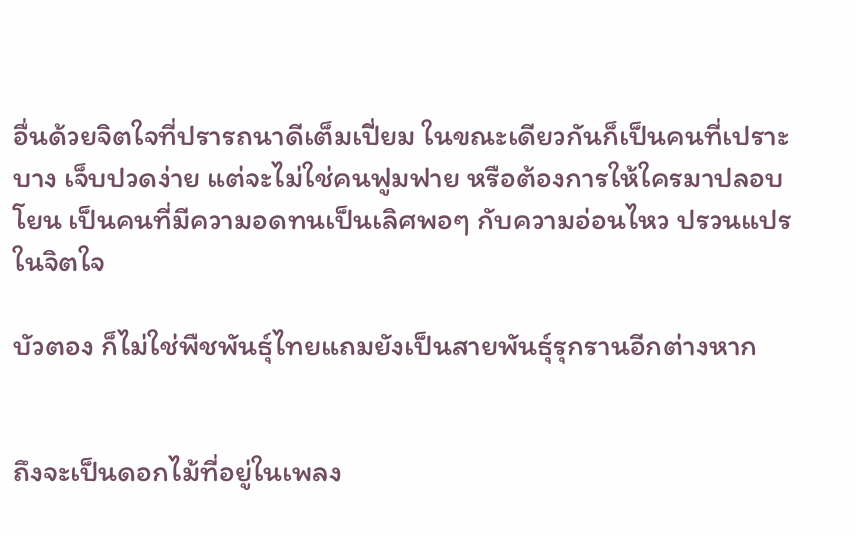อื่นด้วยจิตใจที่ปรารถนาดีเต็มเปี่ยม ในขณะเดียวกันก็เป็นคนที่เปราะบาง เจ็บปวดง่าย แต่จะไม่ใช่คนฟูมฟาย หรือต้องการให้ใครมาปลอบโยน เป็นคนที่มีความอดทนเป็นเลิศพอๆ กับความอ่อนไหว ปรวนแปรในจิตใจ

บัวตอง ก็ไม่ใช่พืชพันธุ์ไทยแถมยังเป็นสายพันธุ์รุกรานอีกต่างหาก


ถึงจะเป็นดอกไม้ที่อยู่ในเพลง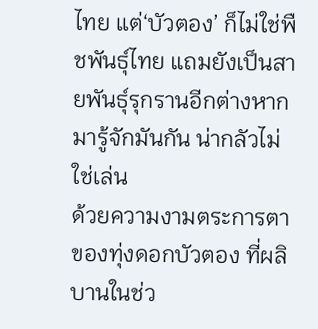ไทย แต่‘บัวตอง’ ก็ไม่ใช่พืชพันธุ์ไทย แถมยังเป็นสายพันธุ์รุกรานอีกต่างหากมารู้จักมันกัน น่ากลัวไม่ใช่เล่น
ด้วยความงามตระการตาของทุ่งดอกบัวตอง ที่ผลิบานในช่ว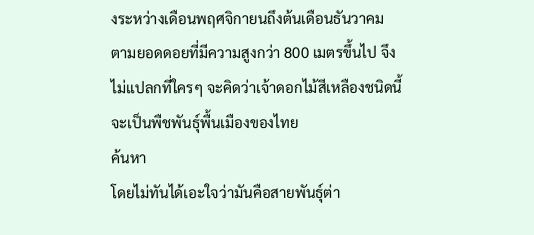งระหว่างเดือนพฤศจิกายนถึงต้นเดือนธันวาคม ตามยอดดอยที่มีความสูงกว่า 800 เมตรขึ้นไป จึงไม่แปลกที่ใครๆ จะคิดว่าเจ้าดอกไม้สีเหลืองชนิดนี้จะเป็นพืชพันธุ์พื้นเมืองของไทย
ค้นหา
โดยไม่ทันได้เอะใจว่ามันคือสายพันธุ์ต่า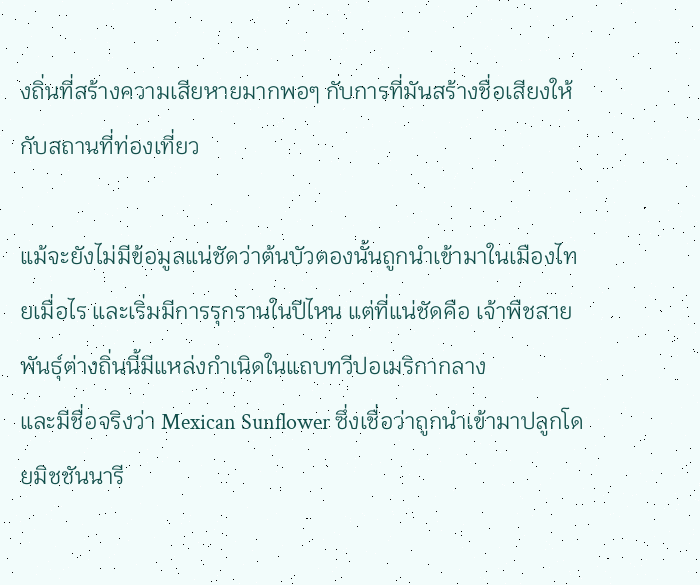งถิ่นที่สร้างความเสียหายมากพอๆ กับการที่มันสร้างชื่อเสียงให้กับสถานที่ท่องเที่ยว

แม้จะยังไม่มีข้อมูลแน่ชัดว่าต้นบัวตองนั้นถูกนำเข้ามาในเมืองไทยเมื่อไร และเริ่มมีการรุกรานในปีไหน แต่ที่แน่ชัดคือ เจ้าพืชสายพันธุ์ต่างถิ่นนี้มีแหล่งกำเนิดในแถบทวีปอเมริกากลาง
และมีชื่อจริงว่า Mexican Sunflower ซึ่งเชื่อว่าถูกนำเข้ามาปลูกโดยมิชชันนารี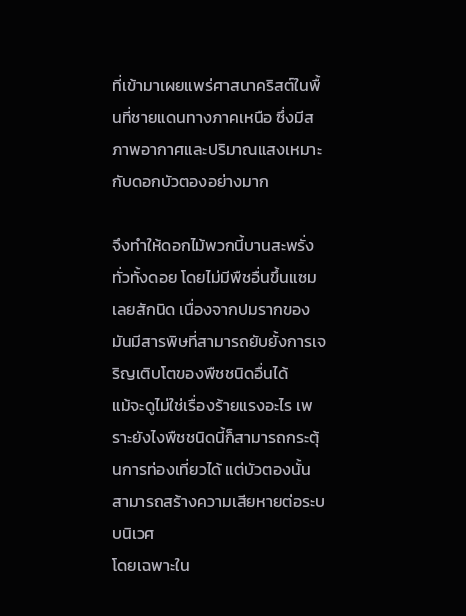ที่เข้ามาเผยแพร่ศาสนาคริสต์ในพื้นที่ชายแดนทางภาคเหนือ ซึ่งมีสภาพอากาศและปริมาณแสงเหมาะกับดอกบัวตองอย่างมาก

จึงทำให้ดอกไม้พวกนี้บานสะพรั่งทั่วทั้งดอย โดยไม่มีพืชอื่นขึ้นแซมเลยสักนิด เนื่องจากปมรากของมันมีสารพิษที่สามารถยับยั้งการเจริญเติบโตของพืชชนิดอื่นได้
แม้จะดูไม่ใช่เรื่องร้ายแรงอะไร เพราะยังไงพืชชนิดนี้ก็สามารถกระตุ้นการท่องเที่ยวได้ แต่บัวตองนั้นสามารถสร้างความเสียหายต่อระบบนิเวศ
โดยเฉพาะใน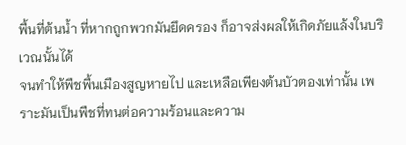พื้นที่ต้นน้ำ ที่หากถูกพวกมันยึดครอง ก็อาจส่งผลให้เกิดภัยแล้งในบริเวณนั้นได้
จนทำให้พืชพื้นเมืองสูญหายไป และเหลือเพียงต้นบัวตองเท่านั้น เพราะมันเป็นพืชที่ทนต่อความร้อนและความ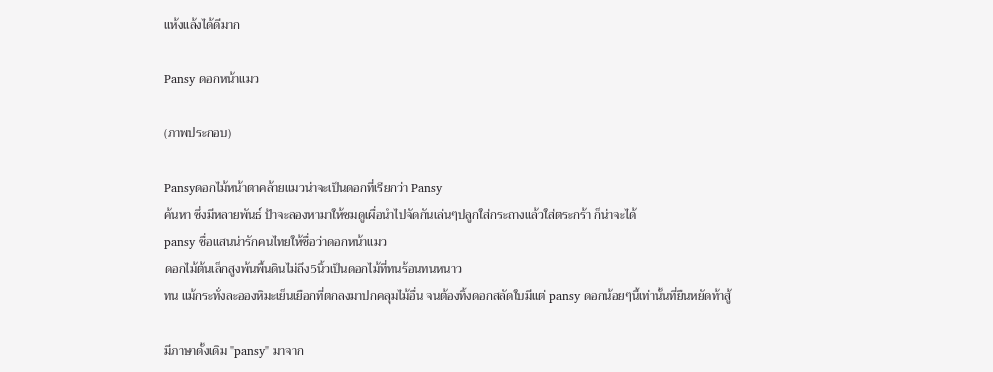แห้งแล้งได้ดีมาก

Pansy ดอกหน้าแมว

(ภาพประกอบ)

Pansyดอกไม้หน้าตาคล้ายแมวน่าจะเป็นดอกที่เรียกว่า Pansy
ค้นหา ซึ่งมีหลายพันธ์ ป้าจะลองหามาให้ชมดูเผื่อนำไปจัดกันเล่นๆปลูกใส่กระถางแล้วใส่ตระกร้า ก็น่าจะได้
pansy ชื่อแสนน่ารักคนไทยให้ชื่อว่าดอกหน้าแมว
ดอกไม้ต้นเล็กสูงพ้นพื้นดินไม่ถึง5นิ้วเป็นดอกไม้ที่ทนร้อนทนหนาว
ทน แม้กระทั่งละอองหิมะเย็นเยือกที่ตกลงมาปกคลุมไม้อื่น จนต้องทิ้งดอกสลัดใบมีแต่ pansy ดอกน้อยๆนี้เท่านั้นที่ยืนหยัดท้าสู้

มีภาษาดั้งเดิม "pansy" มาจาก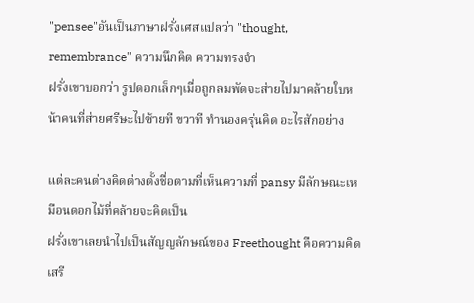"pensee"อันเป็นภาษาฝรั่งเศสแปลว่า "thought, remembrance" ความนึกคิด ความทรงจำ
ฝรั่งเขาบอกว่า รูปดอกเล็กๆเมื่อถูกลมพัดจะส่ายไปมาคล้ายใบหน้าคนที่ส่ายศรีษะไปซ้ายที ขวาที ทำนองครุ่นคิด อะไรสักอย่าง

แต่ละคนต่างคิดต่างตั้งชื่อตามที่เห็นความที่ pansy มีลักษณะเหมือนดอกไม้ที่คล้ายจะคิดเป็น
ฝรั่งเขาเลยนำไปเป็นสัญญลักษณ์ของ Freethought คือความคิดเสรี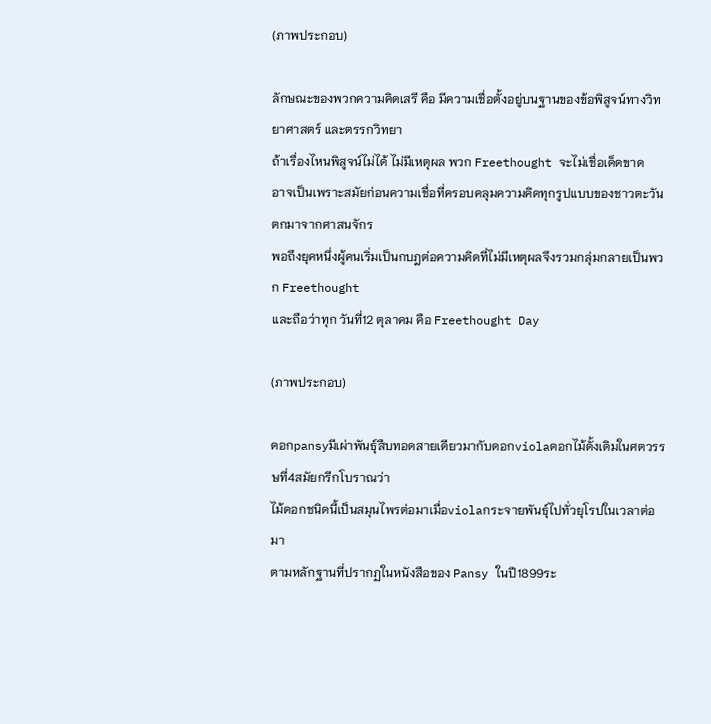(ภาพประกอบ)

ลักษณะของพวกความคิดเสรี คือ มีความเชื่อตั้งอยู่บนฐานของข้อพิสูจน์ทางวิทยาศาสตร์ และตรรกวิทยา
ถ้าเรื่องไหนพิสูจน์ไม่ได้ ไม่มีเหตุผล พวก Freethought จะไม่เชื่อเด็ดขาด
อาจเป็นเพราะสมัยก่อนความเชื่อที่ครอบคลุมความคิดทุกรูปแบบของชาวตะวันตกมาจากศาสนจักร
พอถึงยุคหนึ่งผู้คนเริ่มเป็นกบฎต่อความคิดที่ไม่มีเหตุผลจึงรวมกลุ่มกลายเป็นพวก Freethought
และถือว่าทุก วันที่12 ตุลาคม คือ Freethought Day

(ภาพประกอบ)

ดอกpansyมีเผ่าพันธุ์สืบทอดสายเดียวมากับดอกviolaดอกไม้ดั้งเดิมในศตวรรษที่4สมัยกรีกโบราณว่า
ไม้ดอกชนิดนี้เป็นสมุนไพรต่อมาเมื่อviolaกระจายพันธุ์ไปทั่วยุโรปในเวลาต่อมา
ตามหลักฐานที่ปรากฏในหนังสือของ Pansy ในปี1899ระ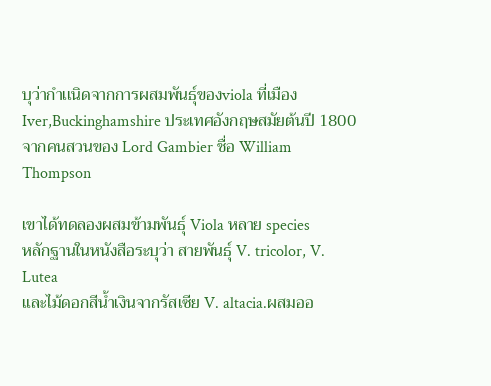บุว่ากำเเนิดจากการผสมพันธุ์ของviola ที่เมือง Iver,Buckinghamshire ประเทศอังกฤษสมัยต้นปี 1800จากคนสวนของ Lord Gambier ชื่อ William Thompson

เขาได้ทดลองผสมข้ามพันธุ์ Viola หลาย species
หลักฐานในหนังสือระบุว่า สายพันธุ์ V. tricolor, V. Lutea
และไม้ดอกสีน้ำเงินจากรัสเซีย V. altacia.ผสมออ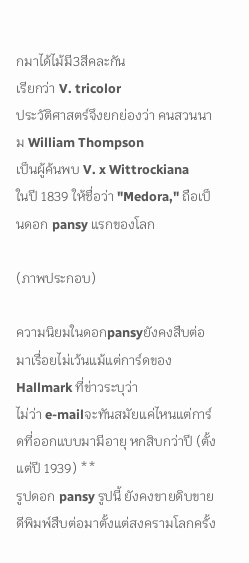กมาได้ไม้มี3สีคละกัน
เรียกว่า V. tricolor
ประวัติศาสตร์จึงยกย่องว่า คนสวนนาม William Thompson
เป็นผู้ค้นพบ V. x Wittrockiana
ในปี 1839 ให้ชื่อว่า "Medora," ถือเป็นดอก pansy แรกของโลก

(ภาพประกอบ)

ความนิยมในดอกpansyยังคงสืบต่อมาเรื่อยไม่เว้นแม้แต่การ์ดของ Hallmark ที่ข่าวระบุว่า
ไม่ว่า e-mailจะทันสมัยแค่ไหนแต่การ์ดที่ออกแบบมามีอายุ หกสิบกว่าปี (ตั้งแต่ปี 1939) **
รูปดอก pansy รูปนี้ ยังคงขายดิบขายดีพิมพ์สืบต่อมาตั้งแต่สงครามโลกครั้ง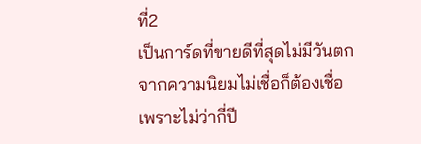ที่2
เป็นการ์ดที่ขายดีที่สุดไม่มีวันตกจากความนิยมไม่เชื่อก็ต้องเชื่อเพราะไม่ว่ากี่ปี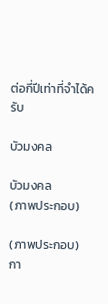ต่อกี่ปีเท่าที่จำได้ครับ

บัวมงคล

บัวมงคล
(ภาพประกอบ)

(ภาพประกอบ)
กา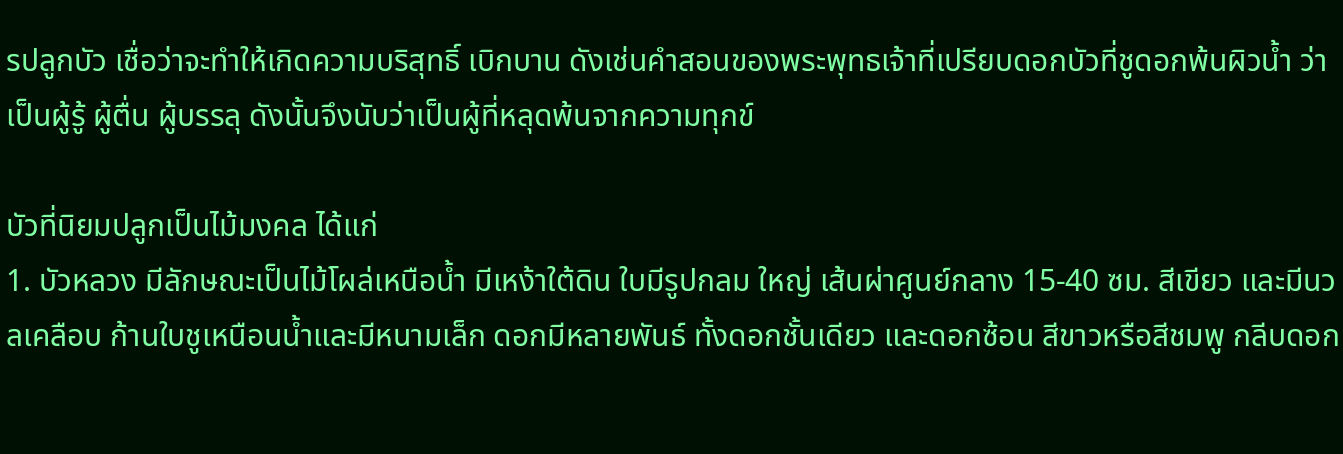รปลูกบัว เชื่อว่าจะทำให้เกิดความบริสุทธิ์ เบิกบาน ดังเช่นคำสอนของพระพุทธเจ้าที่เปรียบดอกบัวที่ชูดอกพ้นผิวน้ำ ว่าเป็นผู้รู้ ผู้ตื่น ผู้บรรลุ ดังนั้นจึงนับว่าเป็นผู้ที่หลุดพ้นจากความทุกข์

บัวที่นิยมปลูกเป็นไม้มงคล ได้แก่
1. บัวหลวง มีลักษณะเป็นไม้โผล่เหนือน้ำ มีเหง้าใต้ดิน ใบมีรูปกลม ใหญ่ เส้นผ่าศูนย์กลาง 15-40 ซม. สีเขียว และมีนวลเคลือบ ก้านใบชูเหนือนน้ำและมีหนามเล็ก ดอกมีหลายพันธ์ ทั้งดอกชั้นเดียว และดอกซ้อน สีขาวหรือสีชมพู กลีบดอก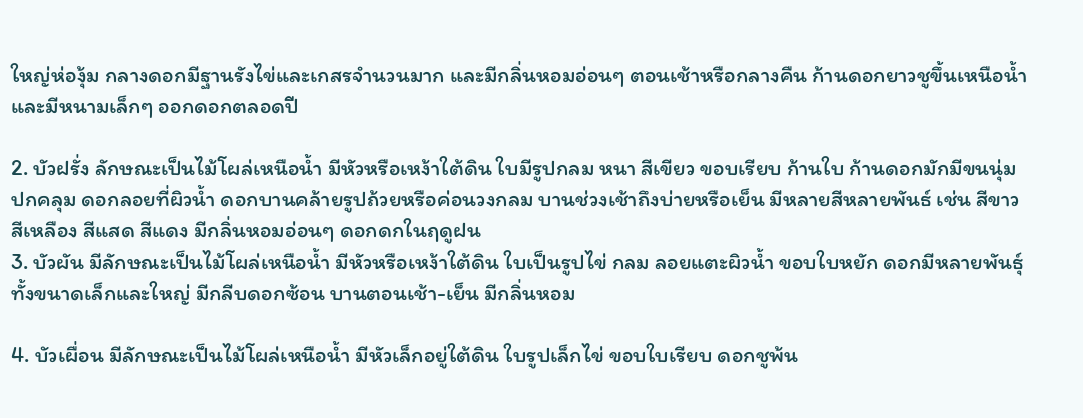ใหญ่ห่องุ้ม กลางดอกมีฐานรังไข่และเกสรจำนวนมาก และมีกลิ่นหอมอ่อนๆ ตอนเช้าหรือกลางคืน ก้านดอกยาวชูขึ้นเหนือน้ำและมีหนามเล็กๆ ออกดอกตลอดปี

2. บัวฝรั่ง ลักษณะเป็นไม้โผล่เหนือน้ำ มีหัวหรือเหง้าใต้ดิน ใบมีรูปกลม หนา สีเขียว ขอบเรียบ ก้านใบ ก้านดอกมักมีขนนุ่มปกคลุม ดอกลอยที่ผิวน้ำ ดอกบานคล้ายรูปถ้วยหรือค่อนวงกลม บานช่วงเช้าถึงบ่ายหรือเย็น มีหลายสีหลายพันธ์ เช่น สีขาว สีเหลือง สีแสด สีแดง มีกลิ่นหอมอ่อนๆ ดอกดกในฤดูฝน
3. บัวผัน มีลักษณะเป็นไม้โผล่เหนือน้ำ มีหัวหรือเหง้าใต้ดิน ใบเป็นรูปไข่ กลม ลอยแตะผิวน้ำ ขอบใบหยัก ดอกมีหลายพันธุ์ทั้งขนาดเล็กและใหญ่ มีกลีบดอกซ้อน บานตอนเช้า-เย็น มีกลิ่นหอม

4. บัวเผื่อน มีลักษณะเป็นไม้โผล่เหนือน้ำ มีหัวเล็กอยู่ใต้ดิน ใบรูปเล็กไข่ ขอบใบเรียบ ดอกชูพ้น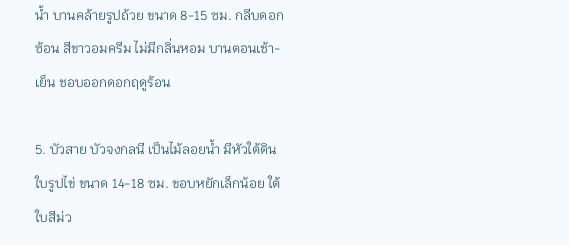น้ำ บานคล้ายรูปถ้วย ขนาด 8-15 ซม. กลีบดอกซ้อน สีขาวอมครีม ไม่มีกลิ่นหอม บานตอนเช้า-เย็น ชอบออกดอกฤดูร้อน

5. บัวสาย บัวจงกลนี เป็นไม้ลอยน้ำ มีหัวใต้ดิน ใบรูปไข่ ขนาด 14-18 ซม. ขอบหยักเล็กน้อย ใต้ใบสีม่ว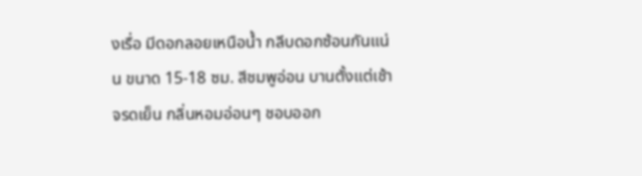งเรื่อ มีดอกลอยเหนือน้ำ กลีบดอกซ้อนกันแน่น ขนาด 15-18 ซม. สีชมพูอ่อน บานตั้งแต่เช้าจรดเย็น กลิ่นหอมอ่อนๆ ชอบออก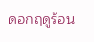ดอกฤดูร้อน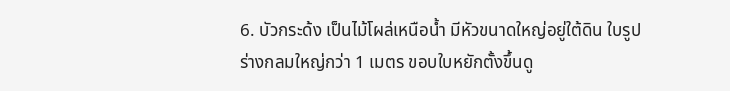6. บัวกระด้ง เป็นไม้โผล่เหนือน้ำ มีหัวขนาดใหญ่อยู่ใต้ดิน ใบรูปร่างกลมใหญ่กว่า 1 เมตร ขอบใบหยักตั้งขึ้นดู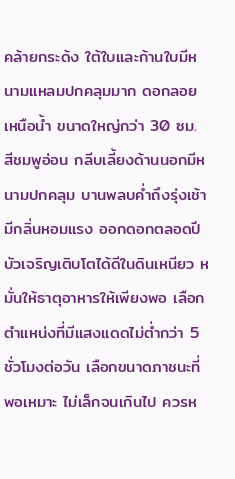คล้ายกระด้ง ใต้ใบและก้านใบมีหนามแหลมปกคลุมมาก ดอกลอยเหนือน้ำ ขนาดใหญ่กว่า 30 ซม. สีชมพูอ่อน กลีบเลี้ยงด้านนอกมีหนามปกคลุม บานพลบค่ำถึงรุ่งเช้า มีกลิ่นหอมแรง ออกดอกตลอดปี
บัวเจริญเติบโตได้ดีในดินเหนียว หมั่นให้ธาตุอาหารให้เพียงพอ เลือกตำแหน่งที่มีแสงแดดไม่ต่ำกว่า 5 ชั่วโมงต่อวัน เลือกขนาดภาชนะที่พอเหมาะ ไม่เล็กจนเกินไป ควรห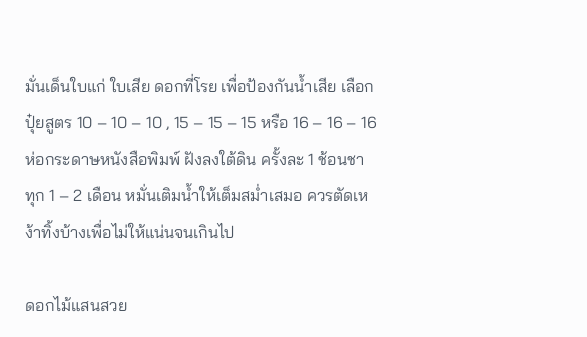มั่นเด็นใบแก่ ใบเสีย ดอกที่โรย เพื่อป้องกันน้ำเสีย เลือกปุ๋ยสูตร 10 – 10 – 10 , 15 – 15 – 15 หรือ 16 – 16 – 16 ห่อกระดาษหนังสือพิมพ์ ฝังลงใต้ดิน ครั้งละ 1 ช้อนชา ทุก 1 – 2 เดือน หมั่นเติมน้ำให้เต็มสม่ำเสมอ ควรตัดเหง้าทิ้งบ้างเพื่อไม่ให้แน่นจนเกินไป

ดอกไม้แสนสวย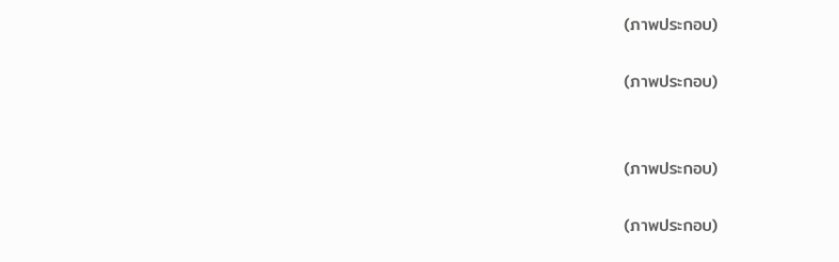(ภาพประกอบ)

(ภาพประกอบ)


(ภาพประกอบ)

(ภาพประกอบ)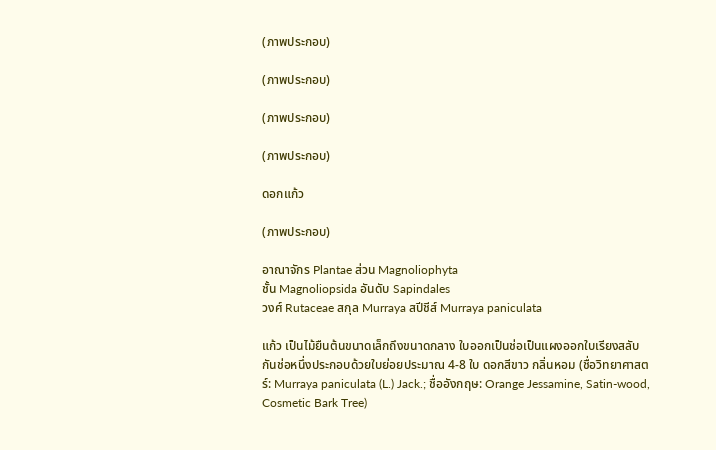(ภาพประกอบ)

(ภาพประกอบ)

(ภาพประกอบ)

(ภาพประกอบ)

ดอกแก้ว

(ภาพประกอบ)

อาณาจักร Plantae ส่วน Magnoliophyta
ชั้น Magnoliopsida อันดับ Sapindales
วงศ์ Rutaceae สกุล Murraya สปีชีส์ Murraya paniculata

แก้ว เป็นไม้ยืนต้นขนาดเล็กถึงขนาดกลาง ใบออกเป็นช่อเป็นแผงออกใบเรียงสลับกันช่อหนึ่งประกอบด้วยใบย่อยประมาณ 4-8 ใบ ดอกสีขาว กลิ่นหอม (ชื่อวิทยาศาสตร์: Murraya paniculata (L.) Jack.; ชื่ออังกฤษ: Orange Jessamine, Satin-wood, Cosmetic Bark Tree)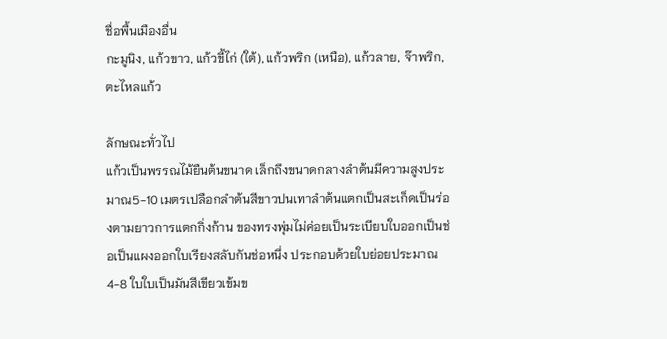ชื่อพื้นเมืองอื่น
กะมูนิง, แก้วขาว, แก้วขี้ไก่ (ใต้), แก้วพริก (เหนือ), แก้วลาย, จ๊าพริก, ตะไหลแก้ว

ลักษณะทั่วไป
แก้วเป็นพรรณไม้ยืนต้นขนาด เล็กถึงขนาดกลางลำต้นมีความสูงประมาณ5-10 เมตรเปลือกลำต้นสีขาวปนเทาลำต้นแตกเป็นสะเก็ดเป็นร่องตามยาวการแตกกิ่งก้าน ของทรงพุ่มไม่ค่อยเป็นระเบียบใบออกเป็นช่อเป็นแผงออกใบเรียงสลับกันช่อหนึ่ง ประกอบด้วยใบย่อยประมาณ 4-8 ใบใบเป็นมันสีเขียวเข้มข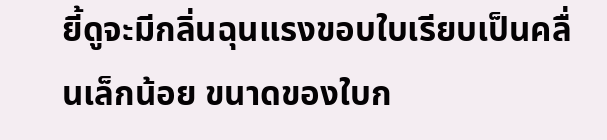ยี้ดูจะมีกลิ่นฉุนแรงขอบใบเรียบเป็นคลื่นเล็กน้อย ขนาดของใบก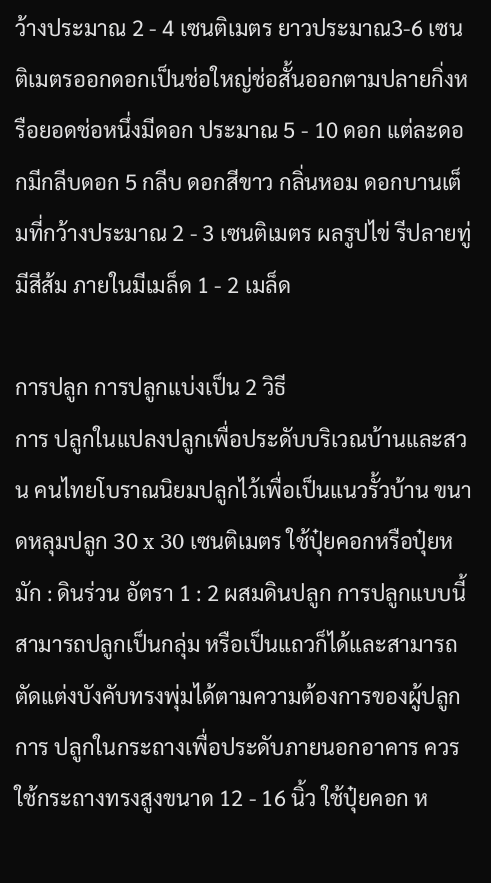ว้างประมาณ 2 - 4 เซนติเมตร ยาวประมาณ3-6 เซนติเมตรออกดอกเป็นช่อใหญ่ช่อสั้นออกตามปลายกิ่งหรือยอดช่อหนึ่งมีดอก ประมาณ 5 - 10 ดอก แต่ละดอกมีกลีบดอก 5 กลีบ ดอกสีขาว กลิ่นหอม ดอกบานเต็มที่กว้างประมาณ 2 - 3 เซนติเมตร ผลรูปไข่ รีปลายทู่ มีสีส้ม ภายในมีเมล็ด 1 - 2 เมล็ด

การปลูก การปลูกแบ่งเป็น 2 วิธี
การ ปลูกในแปลงปลูกเพื่อประดับบริเวณบ้านและสวน คนไทยโบราณนิยมปลูกไว้เพื่อเป็นแนวรั้วบ้าน ขนาดหลุมปลูก 30 x 30 เซนติเมตร ใช้ปุ๋ยคอกหรือปุ๋ยหมัก : ดินร่วน อัตรา 1 : 2 ผสมดินปลูก การปลูกแบบนี้สามารถปลูกเป็นกลุ่ม หรือเป็นแถวก็ได้และสามารถตัดแต่งบังคับทรงพุ่มได้ตามความต้องการของผู้ปลูก
การ ปลูกในกระถางเพื่อประดับภายนอกอาคาร ควรใช้กระถางทรงสูงขนาด 12 - 16 นิ้ว ใช้ปุ๋ยคอก ห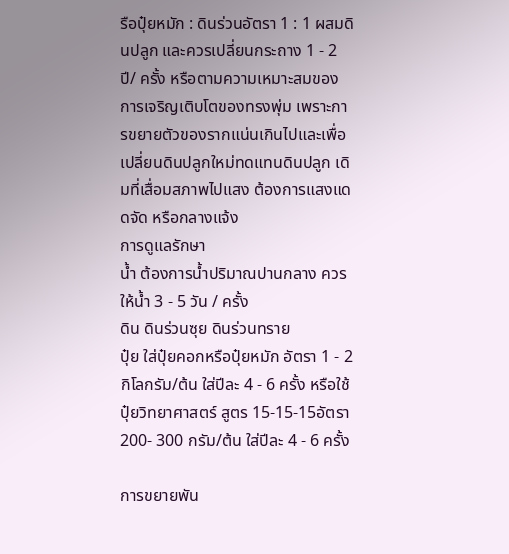รือปุ๋ยหมัก : ดินร่วนอัตรา 1 : 1 ผสมดินปลูก และควรเปลี่ยนกระถาง 1 - 2 ปี/ ครั้ง หรือตามความเหมาะสมของการเจริญเติบโตของทรงพุ่ม เพราะการขยายตัวของรากแน่นเกินไปและเพื่อเปลี่ยนดินปลูกใหม่ทดแทนดินปลูก เดิมที่เสื่อมสภาพไปแสง ต้องการแสงแดดจัด หรือกลางแจ้ง
การดูแลรักษา
น้ำ ต้องการน้ำปริมาณปานกลาง ควรให้น้ำ 3 - 5 วัน / ครั้ง
ดิน ดินร่วนซุย ดินร่วนทราย
ปุ๋ย ใส่ปุ๋ยคอกหรือปุ๋ยหมัก อัตรา 1 - 2 กิโลกรัม/ต้น ใส่ปีละ 4 - 6 ครั้ง หรือใช้ปุ๋ยวิทยาศาสตร์ สูตร 15-15-15อัตรา 200- 300 กรัม/ต้น ใส่ปีละ 4 - 6 ครั้ง

การขยายพัน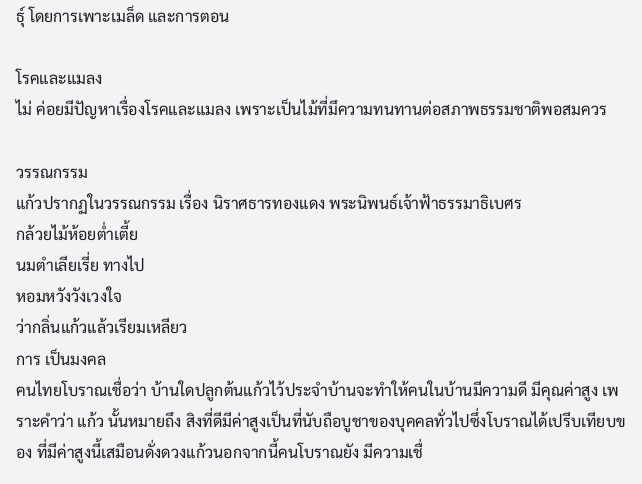ธุ์ โดยการเพาะเมล็ด และการตอน

โรคและแมลง
ไม่ ค่อยมีปัญหาเรื่องโรคและแมลง เพราะเป็นไม้ที่มึความทนทานต่อสภาพธรรมชาติพอสมควร

วรรณกรรม
แก้วปรากฏในวรรณกรรม เรื่อง นิราศธารทองแดง พระนิพนธ์เจ้าฟ้าธรรมาธิเบศร
กล้วยไม้ห้อยต่ำเตี้ย
นมตำเลียเรี่ย ทางไป
หอมหวังวังเวงใจ
ว่ากลิ่นแก้วแล้วเรียมเหลียว
การ เป็นมงคล
คนไทยโบราณเชื่อว่า บ้านใดปลูกต้นแก้วไว้ประจำบ้านจะทำให้คนในบ้านมีความดี มีคุณค่าสูง เพราะคำว่า แก้ว นั้นหมายถึง สิงที่ดีมีค่าสูงเป็นที่นับถือบูชาของบุคคลทั่วไปซึ่งโบราณได้เปรีบเทียบของ ที่มีค่าสูงนี้เสมือนดั่งดวงแก้วนอกจากนี้คนโบราณยัง มีความเชื่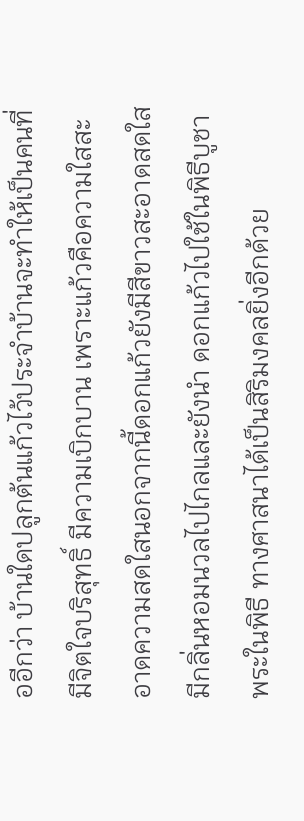ออีกว่า บ้านใดปลูกต้นแก้วไว้ประจำบ้านจะทำให้เป็นคนที่มีจิตใจบริสุทธิ์ มีความเบิกบาน เพราะแก้วคือความใสสะ อาดความสดใสนอกจากนี้ดอกแก้วยังมีสีขาวสะอาดสดใสมีกลิ่นหอมนวลไปไกลและยังนำ ดอกแก้วไปใช้ในพิธีบูชาพระในพิธี ทางศาสนาได้เป็นสิริมงคลยิ่งอีกด้วย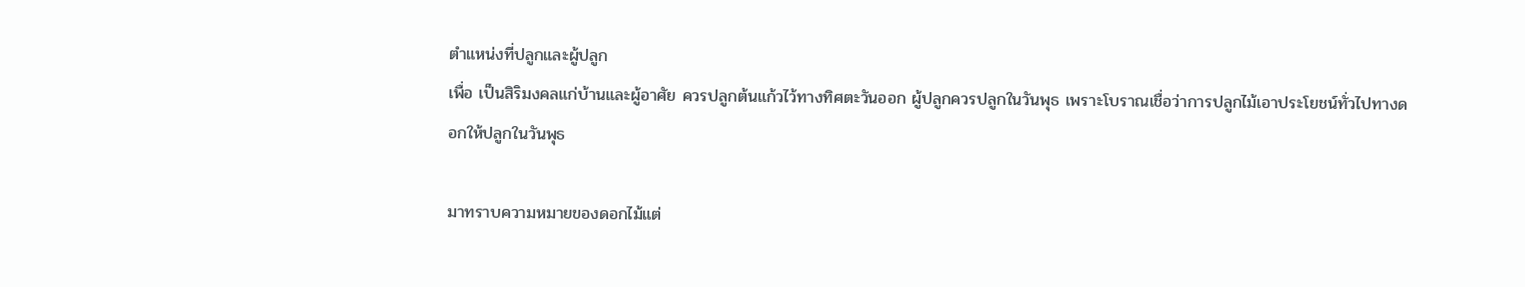ตำแหน่งที่ปลูกและผู้ปลูก
เพื่อ เป็นสิริมงคลแก่บ้านและผู้อาศัย ควรปลูกต้นแก้วไว้ทางทิศตะวันออก ผู้ปลูกควรปลูกในวันพุธ เพราะโบราณเชื่อว่าการปลูกไม้เอาประโยชน์ทั่วไปทางดอกให้ปลูกในวันพุธ

มาทราบความหมายของดอกไม้แต่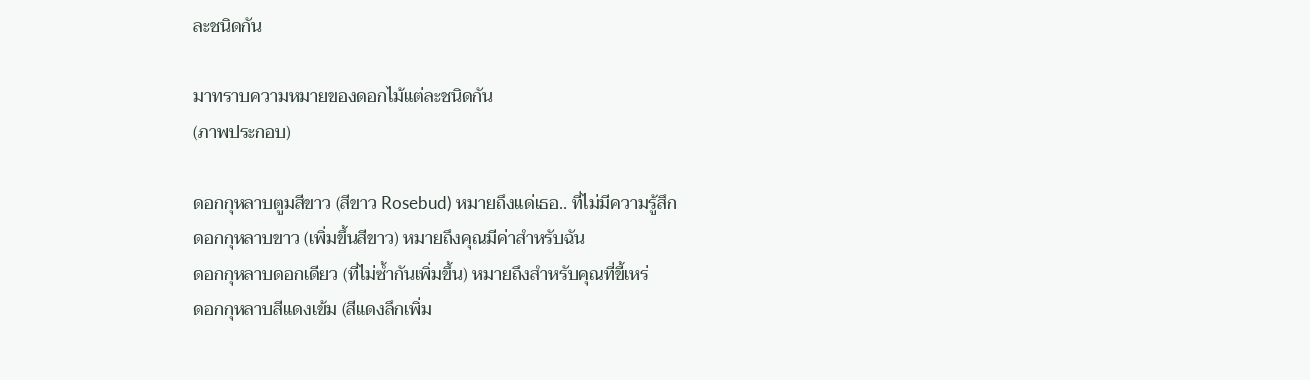ละชนิดกัน

มาทราบความหมายของดอกไม้แต่ละชนิดกัน
(ภาพประกอบ)

ดอกกุหลาบตูมสีขาว (สีขาว Rosebud) หมายถึงแด่เธอ.. ที่ไม่มีความรู้สึก
ดอกกุหลาบขาว (เพิ่มขึ้นสีขาว) หมายถึงคุณมีค่าสำหรับฉัน
ดอกกุหลาบดอกเดียว (ที่ไม่ซ้ำกันเพิ่มขึ้น) หมายถึงสำหรับคุณที่ขี้เหร่
ดอกกุหลาบสีแดงเข้ม (สีแดงลึกเพิ่ม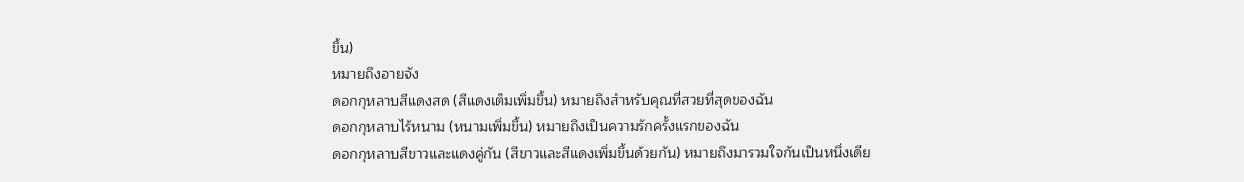ขึ้น)
หมายถึงอายจัง
ดอกกุหลาบสีแดงสด (สีแดงเต็มเพิ่มขึ้น) หมายถึงสำหรับคุณที่สวยที่สุดของฉัน
ดอกกุหลาบไร้หนาม (หนามเพิ่มขึ้น) หมายถึงเป็นความรักครั้งแรกของฉัน
ดอกกุหลาบสีขาวและแดงคู่กัน (สีขาวและสีแดงเพิ่มขึ้นด้วยกัน) หมายถึงมารวมใจกันเป็นหนึ่งเดีย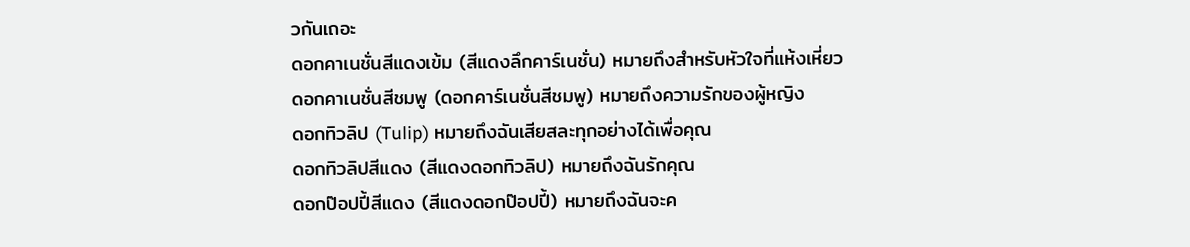วกันเถอะ
ดอกคาเนชั่นสีแดงเข้ม (สีแดงลึกคาร์เนชั่น) หมายถึงสำหรับหัวใจที่แห้งเหี่ยว
ดอกคาเนชั่นสีชมพู (ดอกคาร์เนชั่นสีชมพู) หมายถึงความรักของผู้หญิง
ดอกทิวลิป (Tulip) หมายถึงฉันเสียสละทุกอย่างได้เพื่อคุณ
ดอกทิวลิปสีแดง (สีแดงดอกทิวลิป) หมายถึงฉันรักคุณ
ดอกป๊อปปี้สีแดง (สีแดงดอกป๊อปปี้) หมายถึงฉันจะค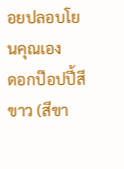อยปลอบโยนคุณเอง
ดอกป๊อปปี้สีขาว (สีขา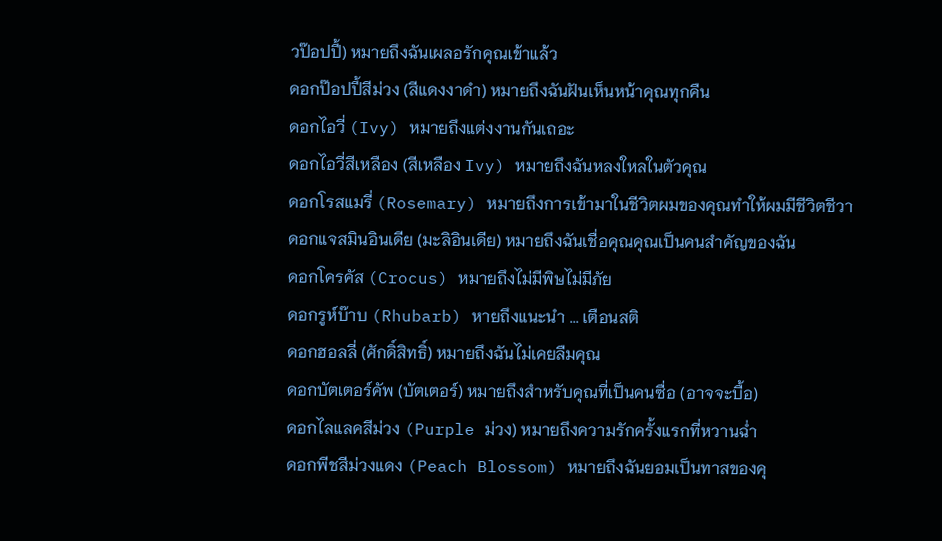วป๊อปปี้) หมายถึงฉันเผลอรักคุณเข้าแล้ว
ดอกป๊อปปี้สีม่วง (สีแดงงาดำ) หมายถึงฉันฝันเห็นหน้าคุณทุกคืน
ดอกไอวี่ (Ivy) หมายถึงแต่งงานกันเถอะ
ดอกไอวี่สีเหลือง (สีเหลือง Ivy) หมายถึงฉันหลงใหลในตัวคุณ
ดอกโรสแมรี่ (Rosemary) หมายถึงการเข้ามาในชีวิตผมของคุณทำให้ผมมีชีวิตชีวา
ดอกแจสมินอินเดีย (มะลิอินเดีย) หมายถึงฉันเชื่อคุณคุณเป็นคนสำคัญของฉัน
ดอกโครคัส (Crocus) หมายถึงไม่มีพิษไม่มีภัย
ดอกรูห์บ๊าบ (Rhubarb) หายถึงแนะนำ ... เตือนสติ
ดอกฮอลลี่ (ศักดิ์สิทธิ์) หมายถึงฉันไม่เคยลืมคุณ
ดอกบัตเตอร์คัพ (บัตเตอร์) หมายถึงสำหรับคุณที่เป็นคนซื่อ (อาจจะบื้อ)
ดอกไลแลคสีม่วง (Purple ม่วง) หมายถึงความรักครั้งแรกที่หวานฉ่ำ
ดอกพีชสีม่วงแดง (Peach Blossom) หมายถึงฉันยอมเป็นทาสของคุ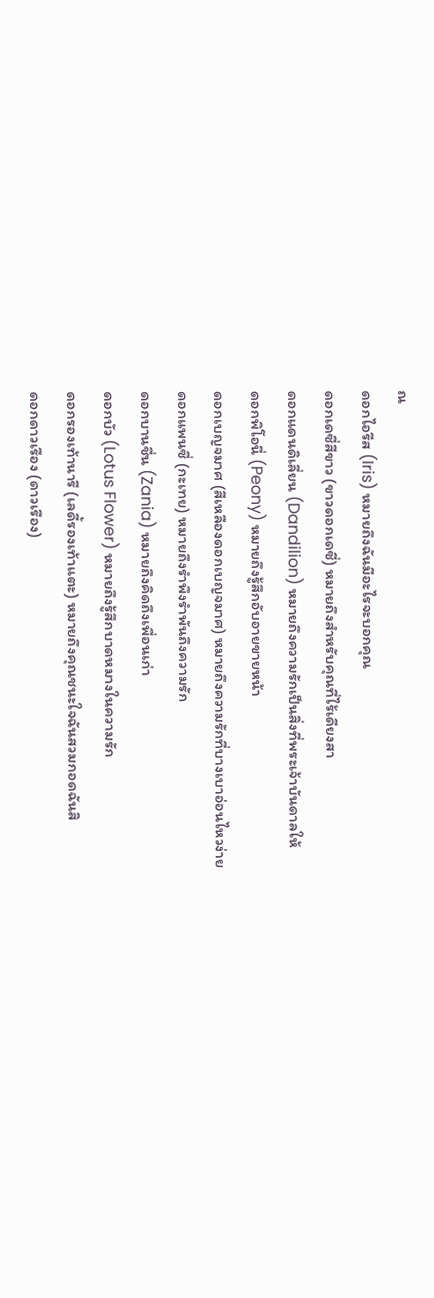ณ
ดอกไอรีส (Iris) หมายถึงฉันมีอะไรจะบอกคุณ
ดอกเดซี่สีขาว (ขาวดอกเดซี่) หมายถึงสำหรับคุณที่ไร้เดียงสา
ดอกแดนดิเลี่ยน (Dandilion) หมายถึงความรักเป็นสิ่งที่พระเจ้าบันดาลให้
ดอกพิโอนี่ (Peony) หมายถึงรู้สึกอับอายขายหน้า
ดอกเบญจมาศ (สีเหลืองดอกเบญจมาศ) หมายถึงความรักที่บางเบาอ่อนไหวง่าย
ดอกแพนซี่ (กะเทย) หมายถึงรำพึงรำพันถึงความรัก
ดอกบานชื่น (Zania) หมายถึงคิดถึงเพื่อนเก่า
ดอกบัว (Lotus Flower) หมายถึงรู้สึกบาดหมางในความรัก
ดอกรองเท้านารี (เลดี้รองเท้าแตะ) หมายถึงคุณชนะใจฉันสวมกอดฉันสิ
ดอกดาวเรือง (ดาวเรือง)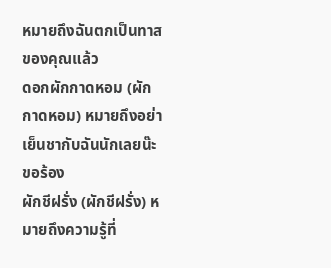หมายถึงฉันตกเป็นทาสของคุณแล้ว
ดอกผักกาดหอม (ผักกาดหอม) หมายถึงอย่าเย็นชากับฉันนักเลยน๊ะขอร้อง
ผักชีฝรั่ง (ผักชีฝรั่ง) หมายถึงความรู้ที่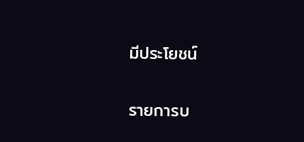มีประโยชน์

รายการบ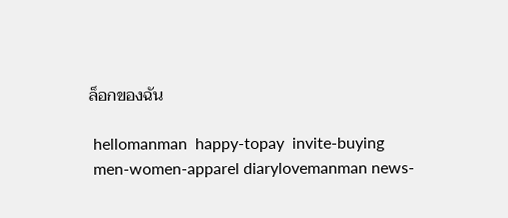ล็อกของฉัน

 hellomanman  happy-topay  invite-buying
 men-women-apparel diarylovemanman news-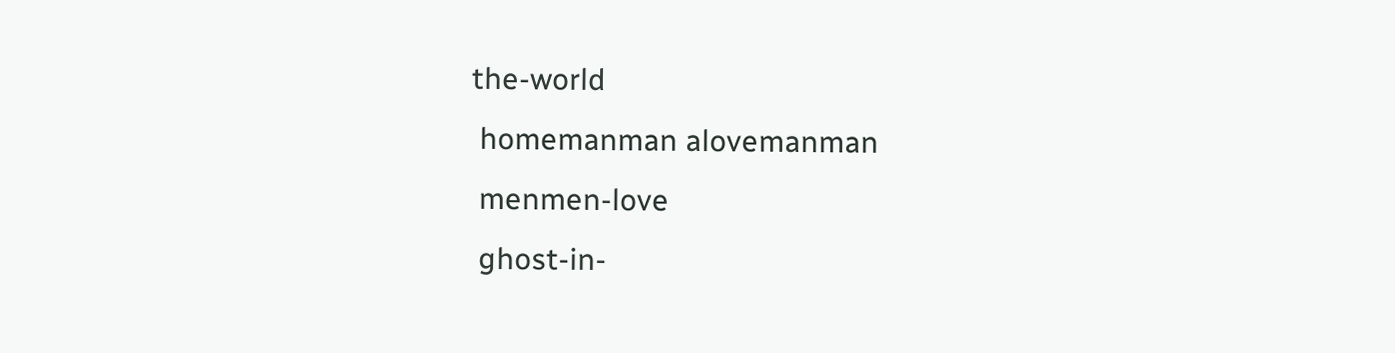the-world
 homemanman alovemanman
 menmen-love
 ghost-in-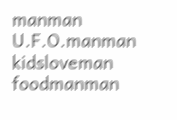manman  U.F.O.manman  kidsloveman
foodmanman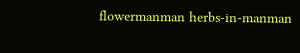flowermanman herbs-in-manman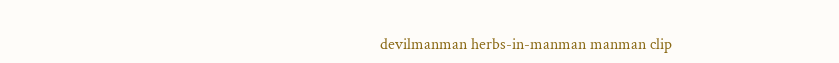devilmanman herbs-in-manman manman clip